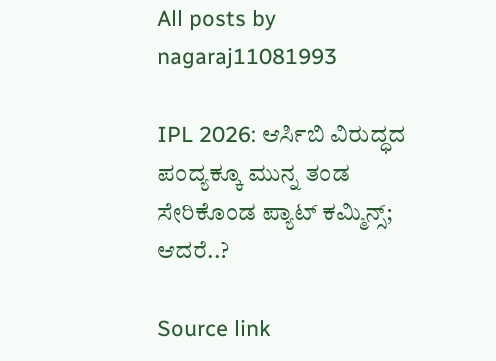All posts by nagaraj11081993

IPL 2026: ಆರ್ಸಿಬಿ ವಿರುದ್ಧದ ಪಂದ್ಯಕ್ಕೂ ಮುನ್ನ ತಂಡ ಸೇರಿಕೊಂಡ ಪ್ಯಾಟ್ ಕಮ್ಮಿನ್ಸ್; ಆದರೆ..?

Source link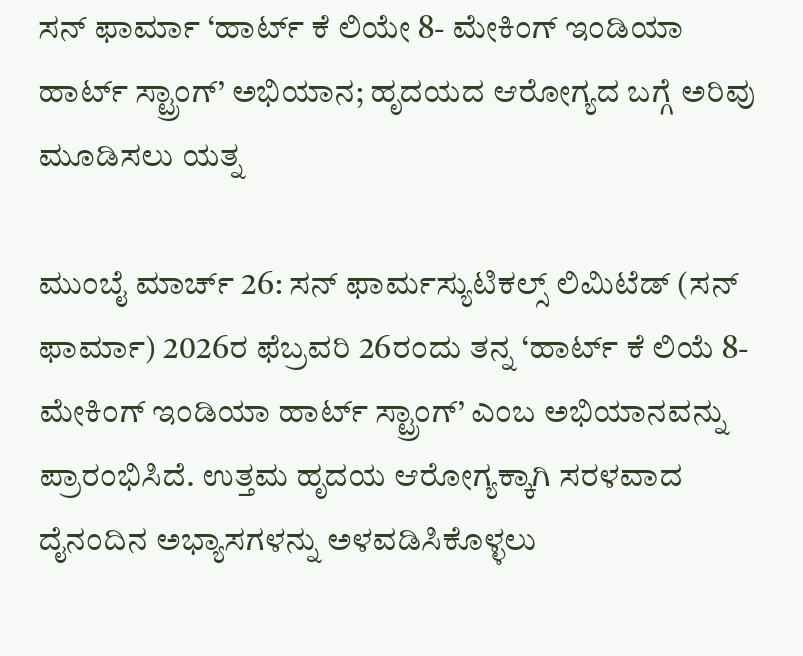ಸನ್ ಫಾರ್ಮಾ ‘ಹಾರ್ಟ್ ಕೆ ಲಿಯೇ 8- ಮೇಕಿಂಗ್ ಇಂಡಿಯಾ ಹಾರ್ಟ್ ಸ್ಟ್ರಾಂಗ್’ ಅಭಿಯಾನ; ಹೃದಯದ ಆರೋಗ್ಯದ ಬಗ್ಗೆ ಅರಿವು ಮೂಡಿಸಲು ಯತ್ನ

ಮುಂಬೈ ಮಾರ್ಚ್ 26: ಸನ್ ಫಾರ್ಮಸ್ಯುಟಿಕಲ್ಸ್ ಲಿಮಿಟೆಡ್ (ಸನ್ ಫಾರ್ಮಾ) 2026ರ ಫೆಬ್ರವರಿ 26ರಂದು ತನ್ನ ‘ಹಾರ್ಟ್ ಕೆ ಲಿಯೆ 8- ಮೇಕಿಂಗ್ ಇಂಡಿಯಾ ಹಾರ್ಟ್ ಸ್ಟ್ರಾಂಗ್’ ಎಂಬ ಅಭಿಯಾನವನ್ನು ಪ್ರಾರಂಭಿಸಿದೆ. ಉತ್ತಮ ಹೃದಯ ಆರೋಗ್ಯಕ್ಕಾಗಿ ಸರಳವಾದ ದೈನಂದಿನ ಅಭ್ಯಾಸಗಳನ್ನು ಅಳವಡಿಸಿಕೊಳ್ಳಲು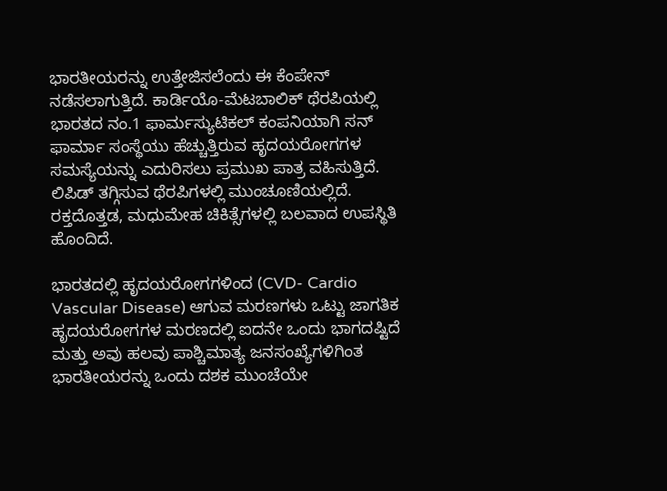ಭಾರತೀಯರನ್ನು ಉತ್ತೇಜಿಸಲೆಂದು ಈ ಕೆಂಪೇನ್ ನಡೆಸಲಾಗುತ್ತಿದೆ. ಕಾರ್ಡಿಯೊ-ಮೆಟಬಾಲಿಕ್ ಥೆರಪಿಯಲ್ಲಿ ಭಾರತದ ನಂ.1 ಫಾರ್ಮಸ್ಯುಟಿಕಲ್ ಕಂಪನಿಯಾಗಿ ಸನ್ ಫಾರ್ಮಾ ಸಂಸ್ಥೆಯು ಹೆಚ್ಚುತ್ತಿರುವ ಹೃದಯರೋಗಗಳ ಸಮಸ್ಯೆಯನ್ನು ಎದುರಿಸಲು ಪ್ರಮುಖ ಪಾತ್ರ ವಹಿಸುತ್ತಿದೆ. ಲಿಪಿಡ್ ತಗ್ಗಿಸುವ ಥೆರಪಿಗಳಲ್ಲಿ ಮುಂಚೂಣಿಯಲ್ಲಿದೆ. ರಕ್ತದೊತ್ತಡ, ಮಧುಮೇಹ ಚಿಕಿತ್ಸೆಗಳಲ್ಲಿ ಬಲವಾದ ಉಪಸ್ಥಿತಿ ಹೊಂದಿದೆ.

ಭಾರತದಲ್ಲಿ ಹೃದಯರೋಗಗಳಿಂದ (CVD- Cardio Vascular Disease) ಆಗುವ ಮರಣಗಳು ಒಟ್ಟು ಜಾಗತಿಕ ಹೃದಯರೋಗಗಳ ಮರಣದಲ್ಲಿ ಐದನೇ ಒಂದು ಭಾಗದಷ್ಟಿದೆ ಮತ್ತು ಅವು ಹಲವು ಪಾಶ್ಚಿಮಾತ್ಯ ಜನಸಂಖ್ಯೆಗಳಿಗಿಂತ ಭಾರತೀಯರನ್ನು ಒಂದು ದಶಕ ಮುಂಚೆಯೇ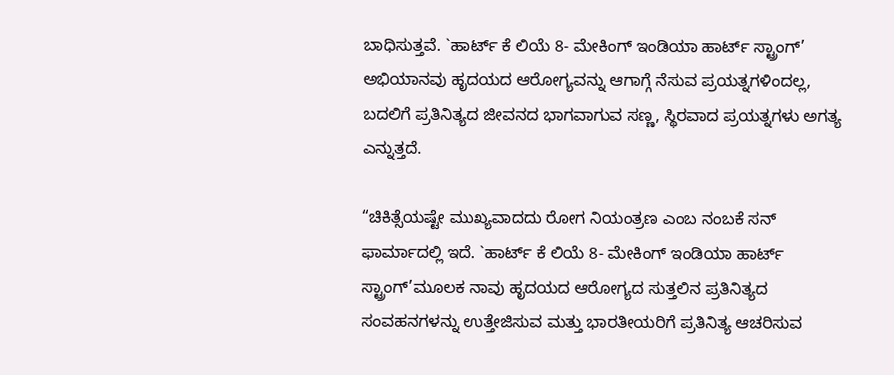ಬಾಧಿಸುತ್ತವೆ. `ಹಾರ್ಟ್ ಕೆ ಲಿಯೆ 8- ಮೇಕಿಂಗ್ ಇಂಡಿಯಾ ಹಾರ್ಟ್ ಸ್ಟ್ರಾಂಗ್’ ಅಭಿಯಾನವು ಹೃದಯದ ಆರೋಗ್ಯವನ್ನು ಆಗಾಗ್ಗೆ ನೆಸುವ ಪ್ರಯತ್ನಗಳಿಂದಲ್ಲ, ಬದಲಿಗೆ ಪ್ರತಿನಿತ್ಯದ ಜೀವನದ ಭಾಗವಾಗುವ ಸಣ್ಣ, ಸ್ಥಿರವಾದ ಪ್ರಯತ್ನಗಳು ಅಗತ್ಯ ಎನ್ನುತ್ತದೆ.

“ಚಿಕಿತ್ಸೆಯಷ್ಟೇ ಮುಖ್ಯವಾದದು ರೋಗ ನಿಯಂತ್ರಣ ಎಂಬ ನಂಬಕೆ ಸನ್ ಫಾರ್ಮಾದಲ್ಲಿ ಇದೆ. `ಹಾರ್ಟ್ ಕೆ ಲಿಯೆ 8- ಮೇಕಿಂಗ್ ಇಂಡಿಯಾ ಹಾರ್ಟ್ ಸ್ಟ್ರಾಂಗ್’ಮೂಲಕ ನಾವು ಹೃದಯದ ಆರೋಗ್ಯದ ಸುತ್ತಲಿನ ಪ್ರತಿನಿತ್ಯದ ಸಂವಹನಗಳನ್ನು ಉತ್ತೇಜಿಸುವ ಮತ್ತು ಭಾರತೀಯರಿಗೆ ಪ್ರತಿನಿತ್ಯ ಆಚರಿಸುವ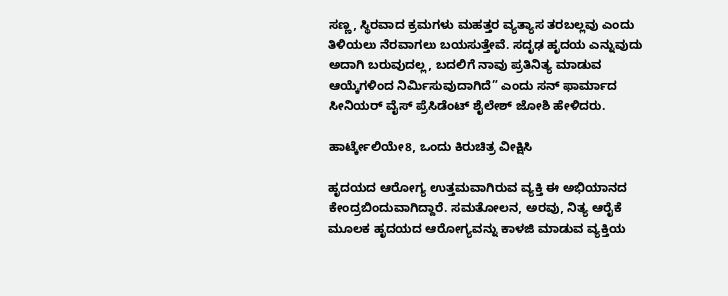ಸಣ್ಣ, ಸ್ಥಿರವಾದ ಕ್ರಮಗಳು ಮಹತ್ತರ ವ್ಯತ್ಯಾಸ ತರಬಲ್ಲವು ಎಂದು ತಿಳಿಯಲು ನೆರವಾಗಲು ಬಯಸುತ್ತೇವೆ. ಸದೃಢ ಹೃದಯ ಎನ್ನುವುದು ಅದಾಗಿ ಬರುವುದಲ್ಲ, ಬದಲಿಗೆ ನಾವು ಪ್ರತಿನಿತ್ಯ ಮಾಡುವ ಆಯ್ಕೆಗಳಿಂದ ನಿರ್ಮಿಸುವುದಾಗಿದೆ” ಎಂದು ಸನ್ ಫಾರ್ಮಾದ ಸೀನಿಯರ್ ವೈಸ್ ಪ್ರೆಸಿಡೆಂಟ್ ಶೈಲೇಶ್ ಜೋಶಿ ಹೇಳಿದರು.

ಹಾರ್ಟ್ಕೇಲಿಯೇ8, ಒಂದು ಕಿರುಚಿತ್ರ ವೀಕ್ಷಿಸಿ

ಹೃದಯದ ಆರೋಗ್ಯ ಉತ್ತಮವಾಗಿರುವ ವ್ಯಕ್ತಿ ಈ ಅಭಿಯಾನದ ಕೇಂದ್ರಬಿಂದುವಾಗಿದ್ದಾರೆ. ಸಮತೋಲನ, ಅರವು, ನಿತ್ಯ ಆರೈಕೆ ಮೂಲಕ ಹೃದಯದ ಆರೋಗ್ಯವನ್ನು ಕಾಳಜಿ ಮಾಡುವ ವ್ಯಕ್ತಿಯ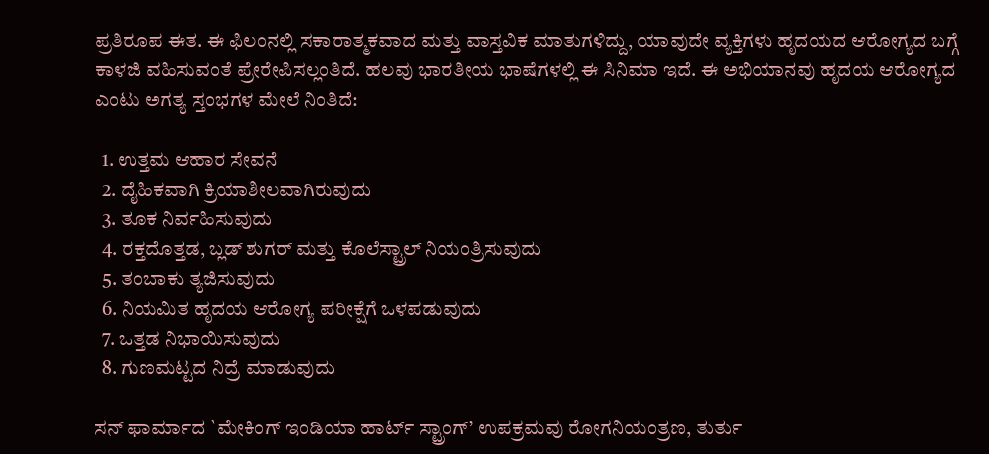ಪ್ರತಿರೂಪ ಈತ. ಈ ಫಿಲಂನಲ್ಲಿ ಸಕಾರಾತ್ಮಕವಾದ ಮತ್ತು ವಾಸ್ತವಿಕ ಮಾತುಗಳಿದ್ದು, ಯಾವುದೇ ವ್ಯಕ್ತಿಗಳು ಹೃದಯದ ಆರೋಗ್ಯದ ಬಗ್ಗೆ ಕಾಳಜಿ ವಹಿಸುವಂತೆ ಪ್ರೇರೇಪಿಸಲ್ಲಂತಿದೆ. ಹಲವು ಭಾರತೀಯ ಭಾಷೆಗಳಲ್ಲಿ ಈ ಸಿನಿಮಾ ಇದೆ. ಈ ಅಭಿಯಾನವು ಹೃದಯ ಆರೋಗ್ಯದ ಎಂಟು ಅಗತ್ಯ ಸ್ತಂಭಗಳ ಮೇಲೆ ನಿಂತಿದೆ:

  1. ಉತ್ತಮ ಆಹಾರ ಸೇವನೆ
  2. ದೈಹಿಕವಾಗಿ ಕ್ರಿಯಾಶೀಲವಾಗಿರುವುದು
  3. ತೂಕ ನಿರ್ವಹಿಸುವುದು
  4. ರಕ್ತದೊತ್ತಡ, ಬ್ಲಡ್ ಶುಗರ್ ಮತ್ತು ಕೊಲೆಸ್ಟ್ರಾಲ್ ನಿಯಂತ್ರಿಸುವುದು
  5. ತಂಬಾಕು ತ್ಯಜಿಸುವುದು
  6. ನಿಯಮಿತ ಹೃದಯ ಆರೋಗ್ಯ ಪರೀಕ್ಷೆಗೆ ಒಳಪಡುವುದು
  7. ಒತ್ತಡ ನಿಭಾಯಿಸುವುದು
  8. ಗುಣಮಟ್ಟದ ನಿದ್ರೆ ಮಾಡುವುದು

ಸನ್ ಫಾರ್ಮಾದ `ಮೇಕಿಂಗ್ ಇಂಡಿಯಾ ಹಾರ್ಟ್ ಸ್ಟ್ರಾಂಗ್’ ಉಪಕ್ರಮವು ರೋಗನಿಯಂತ್ರಣ, ತುರ್ತು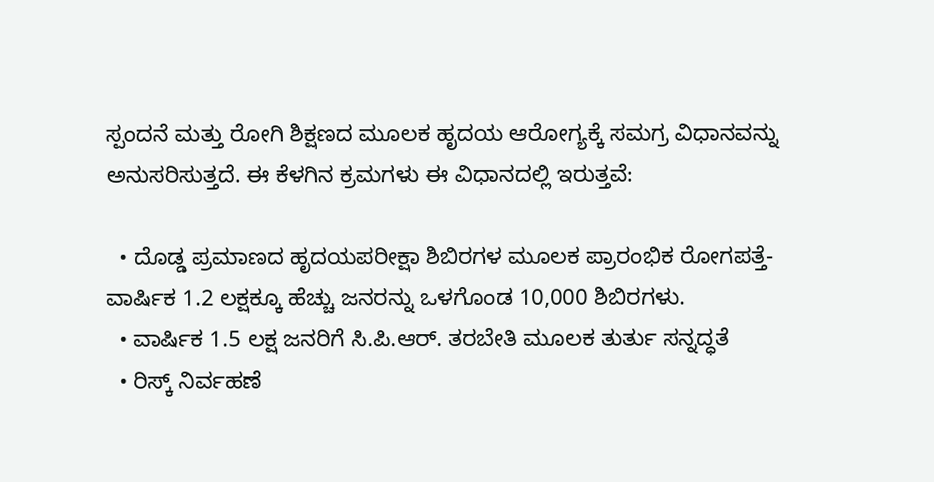ಸ್ಪಂದನೆ ಮತ್ತು ರೋಗಿ ಶಿಕ್ಷಣದ ಮೂಲಕ ಹೃದಯ ಆರೋಗ್ಯಕ್ಕೆ ಸಮಗ್ರ ವಿಧಾನವನ್ನು ಅನುಸರಿಸುತ್ತದೆ. ಈ ಕೆಳಗಿನ ಕ್ರಮಗಳು ಈ ವಿಧಾನದಲ್ಲಿ ಇರುತ್ತವೆ:

  • ದೊಡ್ಡ ಪ್ರಮಾಣದ ಹೃದಯಪರೀಕ್ಷಾ ಶಿಬಿರಗಳ ಮೂಲಕ ಪ್ರಾರಂಭಿಕ ರೋಗಪತ್ತೆ- ವಾರ್ಷಿಕ 1.2 ಲಕ್ಷಕ್ಕೂ ಹೆಚ್ಚು ಜನರನ್ನು ಒಳಗೊಂಡ 10,000 ಶಿಬಿರಗಳು.
  • ವಾರ್ಷಿಕ 1.5 ಲಕ್ಷ ಜನರಿಗೆ ಸಿ.ಪಿ.ಆರ್. ತರಬೇತಿ ಮೂಲಕ ತುರ್ತು ಸನ್ನದ್ಧತೆ
  • ರಿಸ್ಕ್ ನಿರ್ವಹಣೆ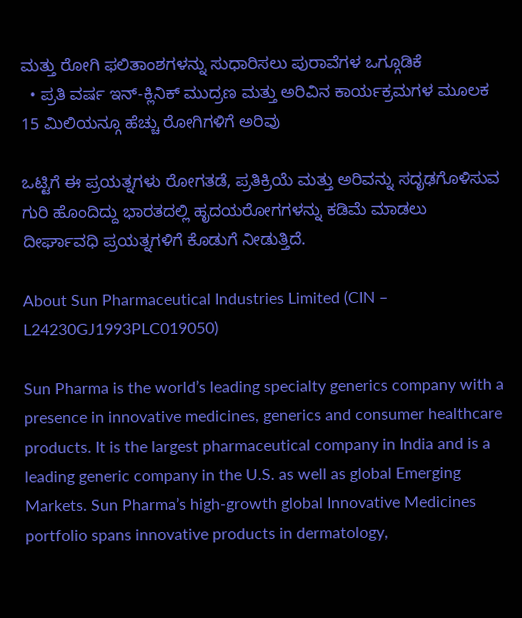ಮತ್ತು ರೋಗಿ ಫಲಿತಾಂಶಗಳನ್ನು ಸುಧಾರಿಸಲು ಪುರಾವೆಗಳ ಒಗ್ಗೂಡಿಕೆ
  • ಪ್ರತಿ ವರ್ಷ ಇನ್-ಕ್ಲಿನಿಕ್ ಮುದ್ರಣ ಮತ್ತು ಅರಿವಿನ ಕಾರ್ಯಕ್ರಮಗಳ ಮೂಲಕ 15 ಮಿಲಿಯನ್ಗೂ ಹೆಚ್ಚು ರೋಗಿಗಳಿಗೆ ಅರಿವು

ಒಟ್ಟಿಗೆ ಈ ಪ್ರಯತ್ನಗಳು ರೋಗತಡೆ, ಪ್ರತಿಕ್ರಿಯೆ ಮತ್ತು ಅರಿವನ್ನು ಸದೃಢಗೊಳಿಸುವ ಗುರಿ ಹೊಂದಿದ್ದು ಭಾರತದಲ್ಲಿ ಹೃದಯರೋಗಗಳನ್ನು ಕಡಿಮೆ ಮಾಡಲು ದೀರ್ಘಾವಧಿ ಪ್ರಯತ್ನಗಳಿಗೆ ಕೊಡುಗೆ ನೀಡುತ್ತಿದೆ.

About Sun Pharmaceutical Industries Limited (CIN – L24230GJ1993PLC019050)

Sun Pharma is the world’s leading specialty generics company with a presence in innovative medicines, generics and consumer healthcare products. It is the largest pharmaceutical company in India and is a leading generic company in the U.S. as well as global Emerging Markets. Sun Pharma’s high-growth global Innovative Medicines portfolio spans innovative products in dermatology,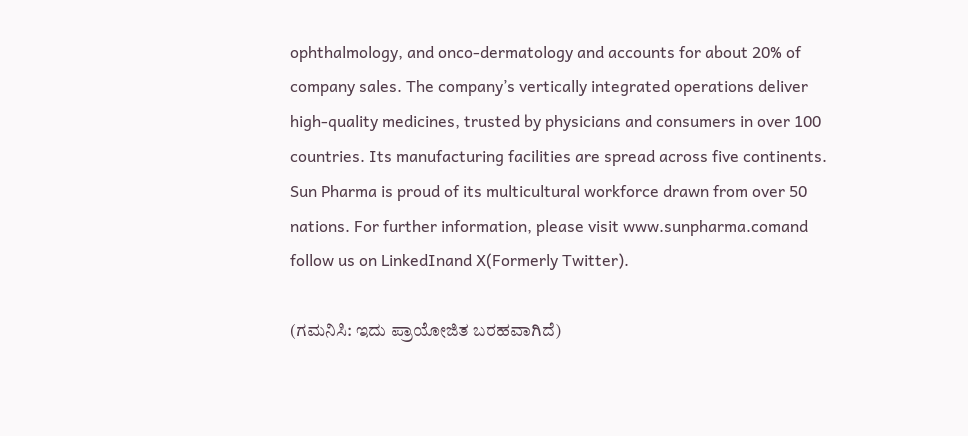ophthalmology, and onco-dermatology and accounts for about 20% of company sales. The company’s vertically integrated operations deliver high-quality medicines, trusted by physicians and consumers in over 100 countries. Its manufacturing facilities are spread across five continents. Sun Pharma is proud of its multicultural workforce drawn from over 50 nations. For further information, please visit www.sunpharma.comand follow us on LinkedInand X(Formerly Twitter).

(ಗಮನಿಸಿ: ಇದು ಪ್ರಾಯೋಜಿತ ಬರಹವಾಗಿದೆ)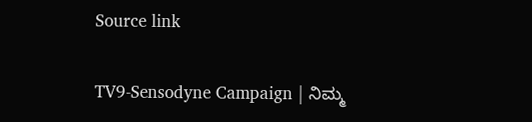Source link

TV9-Sensodyne Campaign | ನಿಮ್ಮ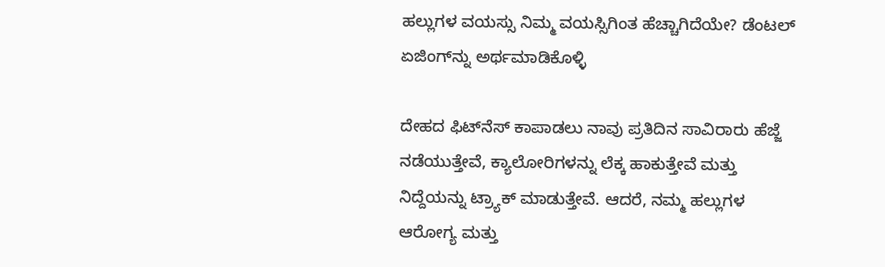ಹಲ್ಲುಗಳ ವಯಸ್ಸು ನಿಮ್ಮ ವಯಸ್ಸಿಗಿಂತ ಹೆಚ್ಚಾಗಿದೆಯೇ? ಡೆಂಟಲ್ ಏಜಿಂಗ್‌ನ್ನು ಅರ್ಥಮಾಡಿಕೊಳ್ಳಿ

ದೇಹದ ಫಿಟ್‌ನೆಸ್ ಕಾಪಾಡಲು ನಾವು ಪ್ರತಿದಿನ ಸಾವಿರಾರು ಹೆಜ್ಜೆ ನಡೆಯುತ್ತೇವೆ, ಕ್ಯಾಲೋರಿಗಳನ್ನು ಲೆಕ್ಕ ಹಾಕುತ್ತೇವೆ ಮತ್ತು ನಿದ್ದೆಯನ್ನು ಟ್ರ್ಯಾಕ್ ಮಾಡುತ್ತೇವೆ. ಆದರೆ, ನಮ್ಮ ಹಲ್ಲುಗಳ ಆರೋಗ್ಯ ಮತ್ತು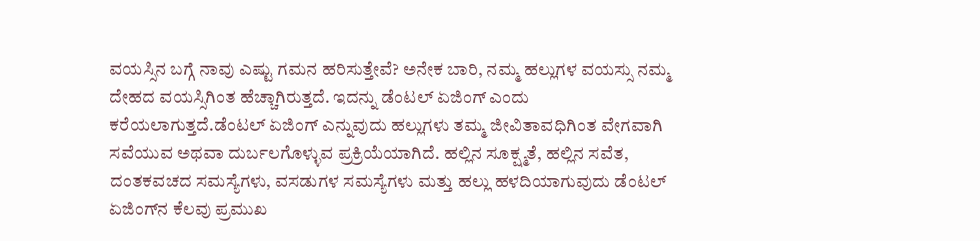ವಯಸ್ಸಿನ ಬಗ್ಗೆ ನಾವು ಎಷ್ಟು ಗಮನ ಹರಿಸುತ್ತೇವೆ? ಅನೇಕ ಬಾರಿ, ನಮ್ಮ ಹಲ್ಲುಗಳ ವಯಸ್ಸು ನಮ್ಮ ದೇಹದ ವಯಸ್ಸಿಗಿಂತ ಹೆಚ್ಚಾಗಿರುತ್ತದೆ. ಇದನ್ನು ಡೆಂಟಲ್ ಏಜಿಂಗ್ ಎಂದು ಕರೆಯಲಾಗುತ್ತದೆ.ಡೆಂಟಲ್ ಏಜಿಂಗ್ ಎನ್ನುವುದು ಹಲ್ಲುಗಳು ತಮ್ಮ ಜೀವಿತಾವಧಿಗಿಂತ ವೇಗವಾಗಿ ಸವೆಯುವ ಅಥವಾ ದುರ್ಬಲಗೊಳ್ಳುವ ಪ್ರಕ್ರಿಯೆಯಾಗಿದೆ. ಹಲ್ಲಿನ ಸೂಕ್ಷ್ಮತೆ, ಹಲ್ಲಿನ ಸವೆತ, ದಂತಕವಚದ ಸಮಸ್ಯೆಗಳು, ವಸಡುಗಳ ಸಮಸ್ಯೆಗಳು ಮತ್ತು ಹಲ್ಲು ಹಳದಿಯಾಗುವುದು ಡೆಂಟಲ್ ಏಜಿಂಗ್‌ನ ಕೆಲವು ಪ್ರಮುಖ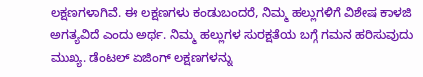ಲಕ್ಷಣಗಳಾಗಿವೆ. ಈ ಲಕ್ಷಣಗಳು ಕಂಡುಬಂದರೆ, ನಿಮ್ಮ ಹಲ್ಲುಗಳಿಗೆ ವಿಶೇಷ ಕಾಳಜಿ ಅಗತ್ಯವಿದೆ ಎಂದು ಅರ್ಥ. ನಿಮ್ಮ ಹಲ್ಲುಗಳ ಸುರಕ್ಷತೆಯ ಬಗ್ಗೆ ಗಮನ ಹರಿಸುವುದು ಮುಖ್ಯ. ಡೆಂಟಲ್ ಏಜಿಂಗ್ ಲಕ್ಷಣಗಳನ್ನು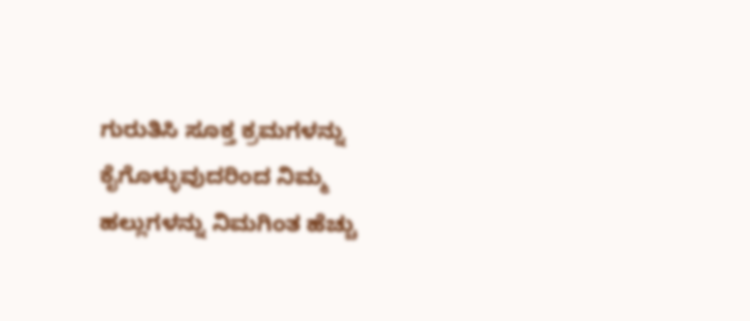ಗುರುತಿಸಿ ಸೂಕ್ತ ಕ್ರಮಗಳನ್ನು ಕೈಗೊಳ್ಳುವುದರಿಂದ ನಿಮ್ಮ ಹಲ್ಲುಗಳನ್ನು ನಿಮಗಿಂತ ಹೆಚ್ಚು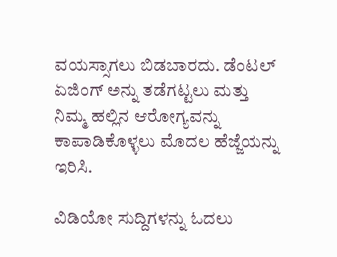ವಯಸ್ಸಾಗಲು ಬಿಡಬಾರದು. ಡೆಂಟಲ್ ಏಜಿಂಗ್ ಅನ್ನು ತಡೆಗಟ್ಟಲು ಮತ್ತು ನಿಮ್ಮ ಹಲ್ಲಿನ ಆರೋಗ್ಯವನ್ನು ಕಾಪಾಡಿಕೊಳ್ಳಲು ಮೊದಲ ಹೆಜ್ಜೆಯನ್ನು ಇರಿಸಿ.

ವಿಡಿಯೋ ಸುದ್ದಿಗಳನ್ನು ಓದಲು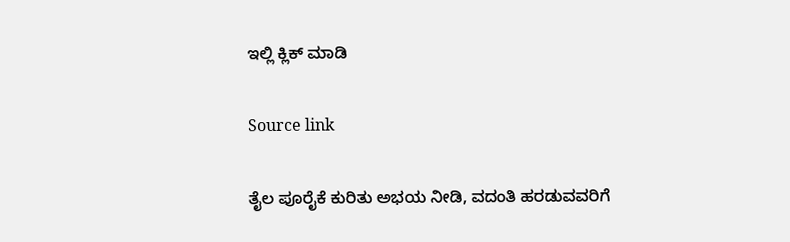ಇಲ್ಲಿ ಕ್ಲಿಕ್ ಮಾಡಿ

Source link

ತೈಲ ಪೂರೈಕೆ ಕುರಿತು ಅಭಯ ನೀಡಿ, ವದಂತಿ ಹರಡುವವರಿಗೆ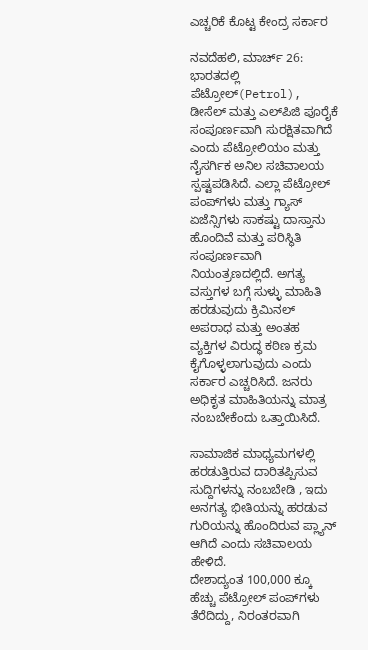ಎಚ್ಚರಿಕೆ ಕೊಟ್ಟ ಕೇಂದ್ರ ಸರ್ಕಾರ

ನವದೆಹಲಿ, ಮಾರ್ಚ್ 26: ಭಾರತದಲ್ಲಿ ಪೆಟ್ರೋಲ್(Petrol), ಡೀಸೆಲ್ ಮತ್ತು ಎಲ್‌ಪಿಜಿ ಪೂರೈಕೆ ಸಂಪೂರ್ಣವಾಗಿ ಸುರಕ್ಷಿತವಾಗಿದೆ ಎಂದು ಪೆಟ್ರೋಲಿಯಂ ಮತ್ತು ನೈಸರ್ಗಿಕ ಅನಿಲ ಸಚಿವಾಲಯ ಸ್ಪಷ್ಟಪಡಿಸಿದೆ. ಎಲ್ಲಾ ಪೆಟ್ರೋಲ್ ಪಂಪ್‌ಗಳು ಮತ್ತು ಗ್ಯಾಸ್ ಏಜೆನ್ಸಿಗಳು ಸಾಕಷ್ಟು ದಾಸ್ತಾನು ಹೊಂದಿವೆ ಮತ್ತು ಪರಿಸ್ಥಿತಿ ಸಂಪೂರ್ಣವಾಗಿ ನಿಯಂತ್ರಣದಲ್ಲಿದೆ. ಅಗತ್ಯ ವಸ್ತುಗಳ ಬಗ್ಗೆ ಸುಳ್ಳು ಮಾಹಿತಿ ಹರಡುವುದು ಕ್ರಿಮಿನಲ್ ಅಪರಾಧ ಮತ್ತು ಅಂತಹ ವ್ಯಕ್ತಿಗಳ ವಿರುದ್ಧ ಕಠಿಣ ಕ್ರಮ ಕೈಗೊಳ್ಳಲಾಗುವುದು ಎಂದು ಸರ್ಕಾರ ಎಚ್ಚರಿಸಿದೆ. ಜನರು ಅಧಿಕೃತ ಮಾಹಿತಿಯನ್ನು ಮಾತ್ರ ನಂಬಬೇಕೆಂದು ಒತ್ತಾಯಿಸಿದೆ.

ಸಾಮಾಜಿಕ ಮಾಧ್ಯಮಗಳಲ್ಲಿ ಹರಡುತ್ತಿರುವ ದಾರಿತಪ್ಪಿಸುವ ಸುದ್ದಿಗಳನ್ನು ನಂಬಬೇಡಿ , ಇದು ಅನಗತ್ಯ ಭೀತಿಯನ್ನು ಹರಡುವ ಗುರಿಯನ್ನು ಹೊಂದಿರುವ ಪ್ಲ್ಯಾನ್ ಆಗಿದೆ ಎಂದು ಸಚಿವಾಲಯ ಹೇಳಿದೆ.
ದೇಶಾದ್ಯಂತ 100,000 ಕ್ಕೂ ಹೆಚ್ಚು ಪೆಟ್ರೋಲ್ ಪಂಪ್‌ಗಳು ತೆರೆದಿದ್ದು, ನಿರಂತರವಾಗಿ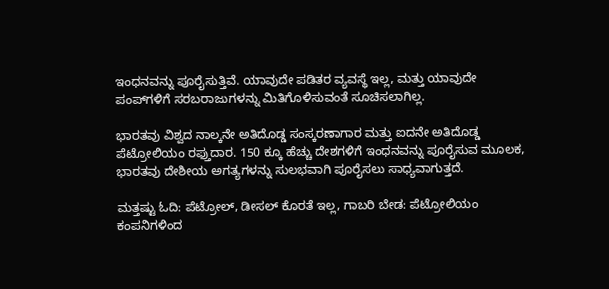ಇಂಧನವನ್ನು ಪೂರೈಸುತ್ತಿವೆ. ಯಾವುದೇ ಪಡಿತರ ವ್ಯವಸ್ಥೆ ಇಲ್ಲ, ಮತ್ತು ಯಾವುದೇ ಪಂಪ್‌ಗಳಿಗೆ ಸರಬರಾಜುಗಳನ್ನು ಮಿತಿಗೊಳಿಸುವಂತೆ ಸೂಚಿಸಲಾಗಿಲ್ಲ.

ಭಾರತವು ವಿಶ್ವದ ನಾಲ್ಕನೇ ಅತಿದೊಡ್ಡ ಸಂಸ್ಕರಣಾಗಾರ ಮತ್ತು ಐದನೇ ಅತಿದೊಡ್ಡ ಪೆಟ್ರೋಲಿಯಂ ರಫ್ತುದಾರ. 150 ಕ್ಕೂ ಹೆಚ್ಚು ದೇಶಗಳಿಗೆ ಇಂಧನವನ್ನು ಪೂರೈಸುವ ಮೂಲಕ, ಭಾರತವು ದೇಶೀಯ ಅಗತ್ಯಗಳನ್ನು ಸುಲಭವಾಗಿ ಪೂರೈಸಲು ಸಾಧ್ಯವಾಗುತ್ತದೆ.

ಮತ್ತಷ್ಟು ಓದಿ: ಪೆಟ್ರೋಲ್, ಡೀಸಲ್ ಕೊರತೆ ಇಲ್ಲ, ಗಾಬರಿ ಬೇಡ: ಪೆಟ್ರೋಲಿಯಂ ಕಂಪನಿಗಳಿಂದ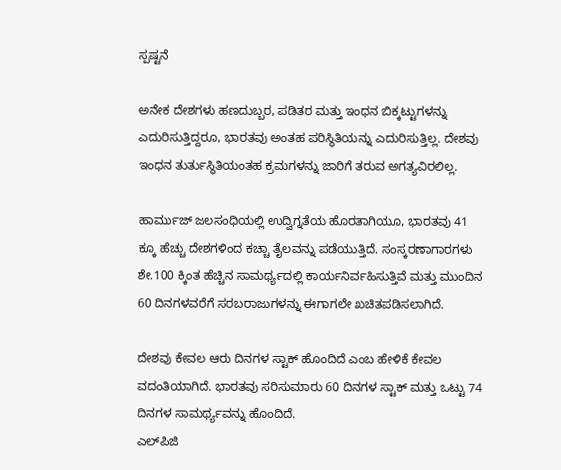ಸ್ಪಷ್ಟನೆ

ಅನೇಕ ದೇಶಗಳು ಹಣದುಬ್ಬರ, ಪಡಿತರ ಮತ್ತು ಇಂಧನ ಬಿಕ್ಕಟ್ಟುಗಳನ್ನು ಎದುರಿಸುತ್ತಿದ್ದರೂ, ಭಾರತವು ಅಂತಹ ಪರಿಸ್ಥಿತಿಯನ್ನು ಎದುರಿಸುತ್ತಿಲ್ಲ. ದೇಶವು ಇಂಧನ ತುರ್ತುಸ್ಥಿತಿಯಂತಹ ಕ್ರಮಗಳನ್ನು ಜಾರಿಗೆ ತರುವ ಅಗತ್ಯವಿರಲಿಲ್ಲ.

ಹಾರ್ಮುಜ್ ಜಲಸಂಧಿಯಲ್ಲಿ ಉದ್ವಿಗ್ನತೆಯ ಹೊರತಾಗಿಯೂ, ಭಾರತವು 41 ಕ್ಕೂ ಹೆಚ್ಚು ದೇಶಗಳಿಂದ ಕಚ್ಚಾ ತೈಲವನ್ನು ಪಡೆಯುತ್ತಿದೆ. ಸಂಸ್ಕರಣಾಗಾರಗಳು ಶೇ.100 ಕ್ಕಿಂತ ಹೆಚ್ಚಿನ ಸಾಮರ್ಥ್ಯದಲ್ಲಿ ಕಾರ್ಯನಿರ್ವಹಿಸುತ್ತಿವೆ ಮತ್ತು ಮುಂದಿನ 60 ದಿನಗಳವರೆಗೆ ಸರಬರಾಜುಗಳನ್ನು ಈಗಾಗಲೇ ಖಚಿತಪಡಿಸಲಾಗಿದೆ.

ದೇಶವು ಕೇವಲ ಆರು ದಿನಗಳ ಸ್ಟಾಕ್ ಹೊಂದಿದೆ ಎಂಬ ಹೇಳಿಕೆ ಕೇವಲ ವದಂತಿಯಾಗಿದೆ. ಭಾರತವು ಸರಿಸುಮಾರು 60 ದಿನಗಳ ಸ್ಟಾಕ್ ಮತ್ತು ಒಟ್ಟು 74 ದಿನಗಳ ಸಾಮರ್ಥ್ಯವನ್ನು ಹೊಂದಿದೆ.
ಎಲ್‌ಪಿಜಿ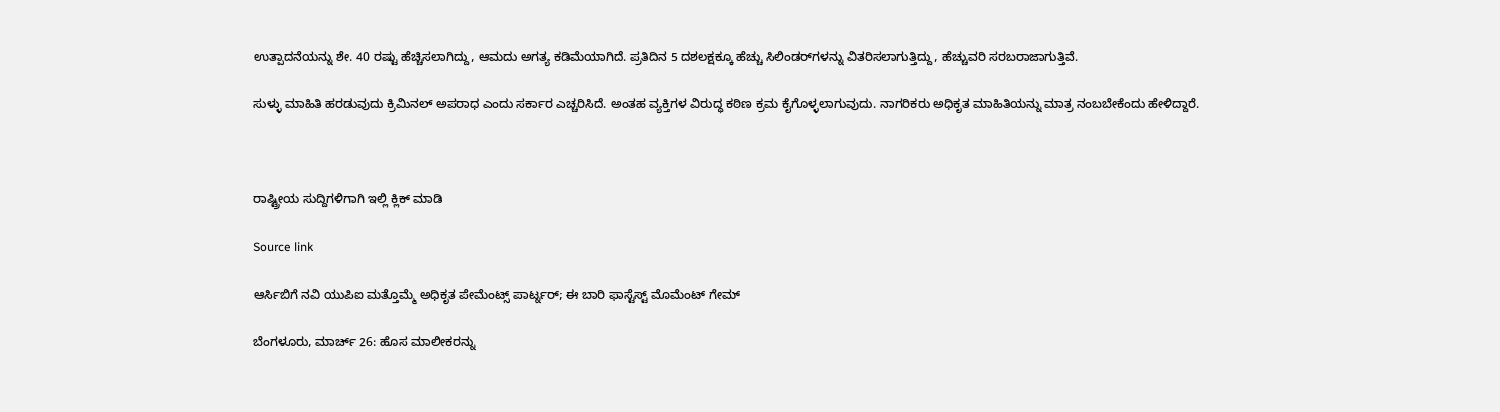ಉತ್ಪಾದನೆಯನ್ನು ಶೇ. 40 ರಷ್ಟು ಹೆಚ್ಚಿಸಲಾಗಿದ್ದು, ಆಮದು ಅಗತ್ಯ ಕಡಿಮೆಯಾಗಿದೆ. ಪ್ರತಿದಿನ 5 ದಶಲಕ್ಷಕ್ಕೂ ಹೆಚ್ಚು ಸಿಲಿಂಡರ್‌ಗಳನ್ನು ವಿತರಿಸಲಾಗುತ್ತಿದ್ದು, ಹೆಚ್ಚುವರಿ ಸರಬರಾಜಾಗುತ್ತಿವೆ.

ಸುಳ್ಳು ಮಾಹಿತಿ ಹರಡುವುದು ಕ್ರಿಮಿನಲ್ ಅಪರಾಧ ಎಂದು ಸರ್ಕಾರ ಎಚ್ಚರಿಸಿದೆ. ಅಂತಹ ವ್ಯಕ್ತಿಗಳ ವಿರುದ್ಧ ಕಠಿಣ ಕ್ರಮ ಕೈಗೊಳ್ಳಲಾಗುವುದು. ನಾಗರಿಕರು ಅಧಿಕೃತ ಮಾಹಿತಿಯನ್ನು ಮಾತ್ರ ನಂಬಬೇಕೆಂದು ಹೇಳಿದ್ದಾರೆ.



ರಾಷ್ಟ್ರೀಯ ಸುದ್ದಿಗಳಿಗಾಗಿ ಇಲ್ಲಿ ಕ್ಲಿಕ್ ಮಾಡಿ

Source link

ಆರ್ಸಿಬಿಗೆ ನವಿ ಯುಪಿಐ ಮತ್ತೊಮ್ಮೆ ಅಧಿಕೃತ ಪೇಮೆಂಟ್ಸ್ ಪಾರ್ಟ್ನರ್; ಈ ಬಾರಿ ಫಾಸ್ಟೆಸ್ಟ್ ಮೊಮೆಂಟ್ ಗೇಮ್

ಬೆಂಗಳೂರು, ಮಾರ್ಚ್ 26: ಹೊಸ ಮಾಲೀಕರನ್ನು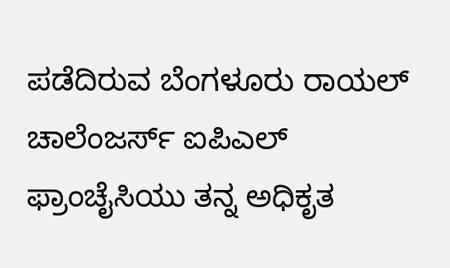ಪಡೆದಿರುವ ಬೆಂಗಳೂರು ರಾಯಲ್ ಚಾಲೆಂಜರ್ಸ್ ಐಪಿಎಲ್ ಫ್ರಾಂಚೈಸಿಯು ತನ್ನ ಅಧಿಕೃತ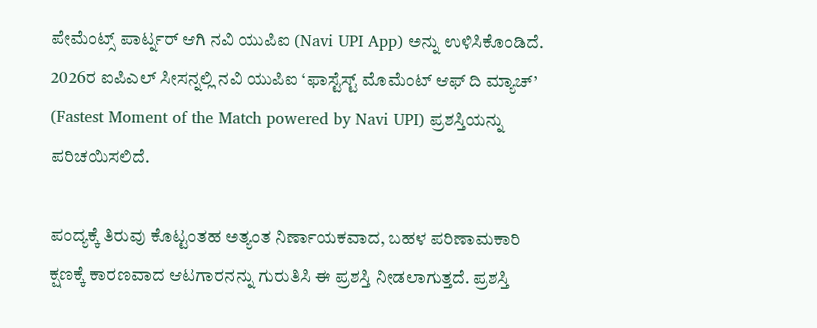ಪೇಮೆಂಟ್ಸ್ ಪಾರ್ಟ್ನರ್ ಆಗಿ ನವಿ ಯುಪಿಐ (Navi UPI App) ಅನ್ನು ಉಳಿಸಿಕೊಂಡಿದೆ. 2026ರ ಐಪಿಎಲ್ ಸೀಸನ್ನಲ್ಲಿ ನವಿ ಯುಪಿಐ ‘ಫಾಸ್ಟೆಸ್ಟ್ ಮೊಮೆಂಟ್ ಆಫ್ ದಿ ಮ್ಯಾಚ್’ (Fastest Moment of the Match powered by Navi UPI) ಪ್ರಶಸ್ತಿಯನ್ನು ಪರಿಚಯಿಸಲಿದೆ.

ಪಂದ್ಯಕ್ಕೆ ತಿರುವು ಕೊಟ್ಟಂತಹ ಅತ್ಯಂತ ನಿರ್ಣಾಯಕವಾದ, ಬಹಳ ಪರಿಣಾಮಕಾರಿ ಕ್ಷಣಕ್ಕೆ ಕಾರಣವಾದ ಆಟಗಾರನನ್ನು ಗುರುತಿಸಿ ಈ ಪ್ರಶಸ್ತಿ ನೀಡಲಾಗುತ್ತದೆ. ಪ್ರಶಸ್ತಿ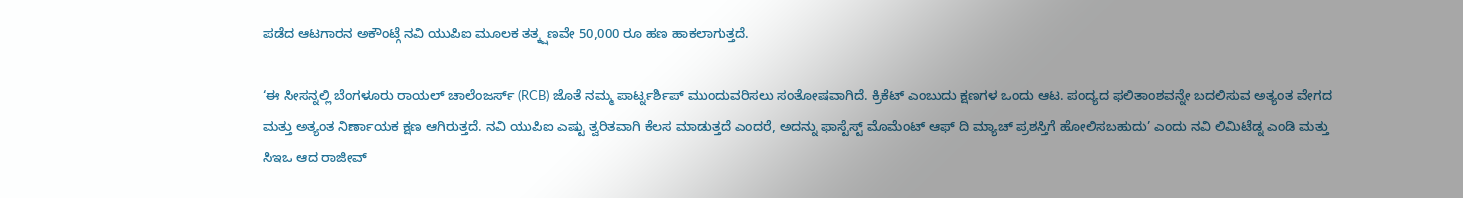ಪಡೆದ ಆಟಗಾರನ ಅಕೌಂಟ್ಗೆ ನವಿ ಯುಪಿಐ ಮೂಲಕ ತತ್ಕ್ಷಣವೇ 50,000 ರೂ ಹಣ ಹಾಕಲಾಗುತ್ತದೆ.

‘ಈ ಸೀಸನ್ನಲ್ಲಿ ಬೆಂಗಳೂರು ರಾಯಲ್ ಚಾಲೆಂಜರ್ಸ್ (RCB) ಜೊತೆ ನಮ್ಮ ಪಾರ್ಟ್ನರ್ಶಿಪ್ ಮುಂದುವರಿಸಲು ಸಂತೋಷವಾಗಿದೆ. ಕ್ರಿಕೆಟ್ ಎಂಬುದು ಕ್ಷಣಗಳ ಒಂದು ಆಟ. ಪಂದ್ಯದ ಫಲಿತಾಂಶವನ್ನೇ ಬದಲಿಸುವ ಅತ್ಯಂತ ವೇಗದ ಮತ್ತು ಅತ್ಯಂತ ನಿರ್ಣಾಯಕ ಕ್ಷಣ ಆಗಿರುತ್ತದೆ. ನವಿ ಯುಪಿಐ ಎಷ್ಟು ತ್ವರಿತವಾಗಿ ಕೆಲಸ ಮಾಡುತ್ತದೆ ಎಂದರೆ, ಅದನ್ನು ಫಾಸ್ಟೆಸ್ಟ್ ಮೊಮೆಂಟ್ ಆಫ್ ದಿ ಮ್ಯಾಚ್ ಪ್ರಶಸ್ತಿಗೆ ಹೋಲಿಸಬಹುದು’ ಎಂದು ನವಿ ಲಿಮಿಟೆಡ್ನ ಎಂಡಿ ಮತ್ತು ಸಿಇಒ ಆದ ರಾಜೀವ್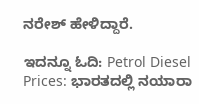ನರೇಶ್ ಹೇಳಿದ್ದಾರೆ.

ಇದನ್ನೂ ಓದಿ: Petrol Diesel Prices: ಭಾರತದಲ್ಲಿ ನಯಾರಾ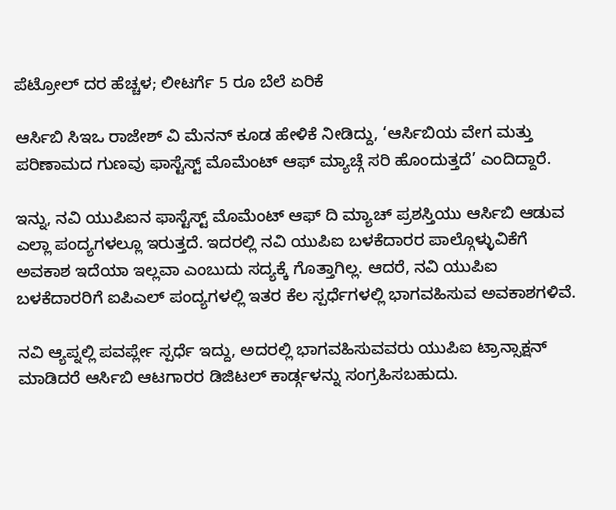ಪೆಟ್ರೋಲ್ ದರ ಹೆಚ್ಚಳ; ಲೀಟರ್ಗೆ 5 ರೂ ಬೆಲೆ ಏರಿಕೆ

ಆರ್ಸಿಬಿ ಸಿಇಒ ರಾಜೇಶ್ ವಿ ಮೆನನ್ ಕೂಡ ಹೇಳಿಕೆ ನೀಡಿದ್ದು, ‘ಆರ್ಸಿಬಿಯ ವೇಗ ಮತ್ತು ಪರಿಣಾಮದ ಗುಣವು ಫಾಸ್ಟೆಸ್ಟ್ ಮೊಮೆಂಟ್ ಆಫ್ ಮ್ಯಾಚ್ಗೆ ಸರಿ ಹೊಂದುತ್ತದೆ’ ಎಂದಿದ್ದಾರೆ.

ಇನ್ನು, ನವಿ ಯುಪಿಐನ ಫಾಸ್ಟೆಸ್ಟ್ ಮೊಮೆಂಟ್ ಆಫ್ ದಿ ಮ್ಯಾಚ್ ಪ್ರಶಸ್ತಿಯು ಆರ್ಸಿಬಿ ಆಡುವ ಎಲ್ಲಾ ಪಂದ್ಯಗಳಲ್ಲೂ ಇರುತ್ತದೆ. ಇದರಲ್ಲಿ ನವಿ ಯುಪಿಐ ಬಳಕೆದಾರರ ಪಾಲ್ಗೊಳ್ಳುವಿಕೆಗೆ ಅವಕಾಶ ಇದೆಯಾ ಇಲ್ಲವಾ ಎಂಬುದು ಸದ್ಯಕ್ಕೆ ಗೊತ್ತಾಗಿಲ್ಲ. ಆದರೆ, ನವಿ ಯುಪಿಐ ಬಳಕೆದಾರರಿಗೆ ಐಪಿಎಲ್ ಪಂದ್ಯಗಳಲ್ಲಿ ಇತರ ಕೆಲ ಸ್ಪರ್ಧೆಗಳಲ್ಲಿ ಭಾಗವಹಿಸುವ ಅವಕಾಶಗಳಿವೆ.

ನವಿ ಆ್ಯಪ್ನಲ್ಲಿ ಪವರ್ಪ್ಲೇ ಸ್ಪರ್ಧೆ ಇದ್ದು, ಅದರಲ್ಲಿ ಭಾಗವಹಿಸುವವರು ಯುಪಿಐ ಟ್ರಾನ್ಸಾಕ್ಷನ್ ಮಾಡಿದರೆ ಆರ್ಸಿಬಿ ಆಟಗಾರರ ಡಿಜಿಟಲ್ ಕಾರ್ಡ್ಗಳನ್ನು ಸಂಗ್ರಹಿಸಬಹುದು.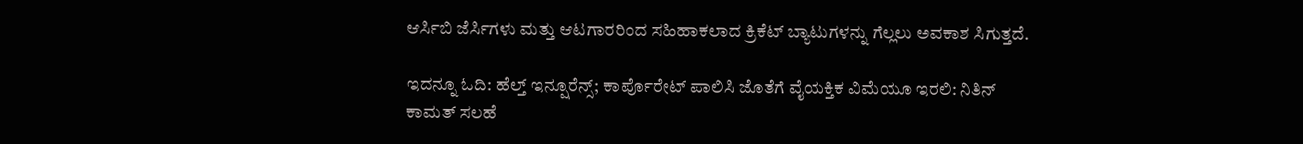ಆರ್ಸಿಬಿ ಜೆರ್ಸಿಗಳು ಮತ್ತು ಆಟಗಾರರಿಂದ ಸಹಿಹಾಕಲಾದ ಕ್ರಿಕೆಟ್ ಬ್ಯಾಟುಗಳನ್ನು ಗೆಲ್ಲಲು ಅವಕಾಶ ಸಿಗುತ್ತದೆ.

ಇದನ್ನೂ ಓದಿ: ಹೆಲ್ತ್ ಇನ್ಷೂರೆನ್ಸ್; ಕಾರ್ಪೊರೇಟ್ ಪಾಲಿಸಿ ಜೊತೆಗೆ ವೈಯಕ್ತಿಕ ವಿಮೆಯೂ ಇರಲಿ: ನಿತಿನ್ ಕಾಮತ್ ಸಲಹೆ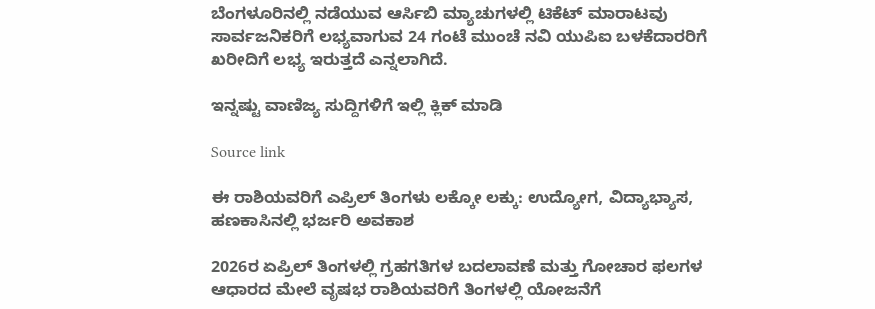ಬೆಂಗಳೂರಿನಲ್ಲಿ ನಡೆಯುವ ಆರ್ಸಿಬಿ ಮ್ಯಾಚುಗಳಲ್ಲಿ ಟಿಕೆಟ್ ಮಾರಾಟವು ಸಾರ್ವಜನಿಕರಿಗೆ ಲಭ್ಯವಾಗುವ 24 ಗಂಟೆ ಮುಂಚೆ ನವಿ ಯುಪಿಐ ಬಳಕೆದಾರರಿಗೆ ಖರೀದಿಗೆ ಲಭ್ಯ ಇರುತ್ತದೆ ಎನ್ನಲಾಗಿದೆ.

ಇನ್ನಷ್ಟು ವಾಣಿಜ್ಯ ಸುದ್ದಿಗಳಿಗೆ ಇಲ್ಲಿ ಕ್ಲಿಕ್ ಮಾಡಿ

Source link

ಈ ರಾಶಿಯವರಿಗೆ ಎಪ್ರಿಲ್ ತಿಂಗಳು ಲಕ್ಕೋ ಲಕ್ಕು: ಉದ್ಯೋಗ, ವಿದ್ಯಾಭ್ಯಾಸ, ಹಣಕಾಸಿನಲ್ಲಿ ಭರ್ಜರಿ ಅವಕಾಶ

2026ರ ಏಪ್ರಿಲ್ ತಿಂಗಳಲ್ಲಿ ಗ್ರಹಗತಿಗಳ ಬದಲಾವಣೆ ಮತ್ತು ಗೋಚಾರ ಫಲಗಳ ಆಧಾರದ ಮೇಲೆ ವೃಷಭ ರಾಶಿಯವರಿಗೆ ತಿಂಗಳಲ್ಲಿ ಯೋಜನೆಗೆ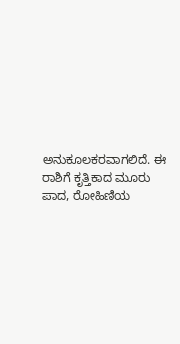ಅನುಕೂಲಕರವಾಗಲಿದೆ. ಈ ರಾಶಿಗೆ ಕೃತ್ತಿಕಾದ ಮೂರು ಪಾದ, ರೋಹಿಣಿಯ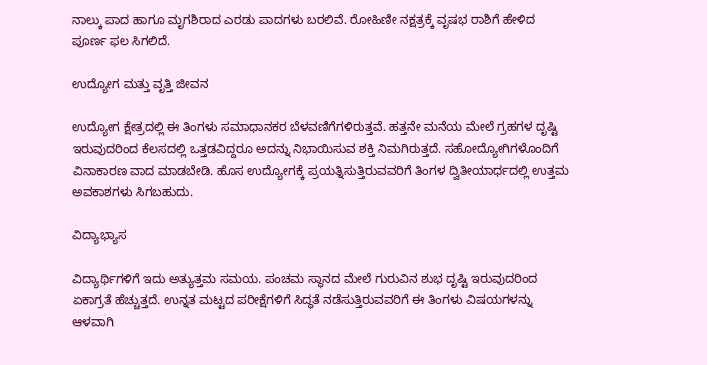ನಾಲ್ಕು ಪಾದ ಹಾಗೂ ಮೃಗಶಿರಾದ ಎರಡು ಪಾದಗಳು ಬರಲಿವೆ. ರೋಹಿಣೀ ನಕ್ಷತ್ರಕ್ಕೆ ವೃಷಭ ರಾಶಿಗೆ ಹೇಳಿದ ಪೂರ್ಣ ಫಲ ಸಿಗಲಿದೆ.

ಉದ್ಯೋಗ ಮತ್ತು ವೃತ್ತಿ ಜೀವನ

ಉದ್ಯೋಗ ಕ್ಷೇತ್ರದಲ್ಲಿ ಈ ತಿಂಗಳು ಸಮಾಧಾನಕರ ಬೆಳವಣಿಗೆಗಳಿರುತ್ತವೆ. ಹತ್ತನೇ ಮನೆಯ ಮೇಲೆ ಗ್ರಹಗಳ ದೃಷ್ಟಿ ಇರುವುದರಿಂದ ಕೆಲಸದಲ್ಲಿ ಒತ್ತಡವಿದ್ದರೂ ಅದನ್ನು ನಿಭಾಯಿಸುವ ಶಕ್ತಿ ನಿಮಗಿರುತ್ತದೆ. ಸಹೋದ್ಯೋಗಿಗಳೊಂದಿಗೆ ವಿನಾಕಾರಣ ವಾದ ಮಾಡಬೇಡಿ. ಹೊಸ ಉದ್ಯೋಗಕ್ಕೆ ಪ್ರಯತ್ನಿಸುತ್ತಿರುವವರಿಗೆ ತಿಂಗಳ ದ್ವಿತೀಯಾರ್ಧದಲ್ಲಿ ಉತ್ತಮ ಅವಕಾಶಗಳು ಸಿಗಬಹುದು.

ವಿದ್ಯಾಭ್ಯಾಸ

ವಿದ್ಯಾರ್ಥಿಗಳಿಗೆ ಇದು ಅತ್ಯುತ್ತಮ ಸಮಯ. ಪಂಚಮ ಸ್ಥಾನದ ಮೇಲೆ ಗುರುವಿನ ಶುಭ ದೃಷ್ಟಿ ಇರುವುದರಿಂದ ಏಕಾಗ್ರತೆ ಹೆಚ್ಚುತ್ತದೆ. ಉನ್ನತ ಮಟ್ಟದ ಪರೀಕ್ಷೆಗಳಿಗೆ ಸಿದ್ಧತೆ ನಡೆಸುತ್ತಿರುವವರಿಗೆ ಈ ತಿಂಗಳು ವಿಷಯಗಳನ್ನು ಆಳವಾಗಿ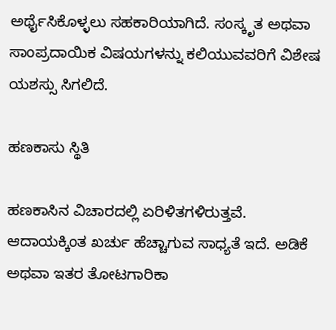ಅರ್ಥೈಸಿಕೊಳ್ಳಲು ಸಹಕಾರಿಯಾಗಿದೆ. ಸಂಸ್ಕೃತ ಅಥವಾ ಸಾಂಪ್ರದಾಯಿಕ ವಿಷಯಗಳನ್ನು ಕಲಿಯುವವರಿಗೆ ವಿಶೇಷ ಯಶಸ್ಸು ಸಿಗಲಿದೆ.

ಹಣಕಾಸು ಸ್ಥಿತಿ

ಹಣಕಾಸಿನ ವಿಚಾರದಲ್ಲಿ ಏರಿಳಿತಗಳಿರುತ್ತವೆ. ಆದಾಯಕ್ಕಿಂತ ಖರ್ಚು ಹೆಚ್ಚಾಗುವ ಸಾಧ್ಯತೆ ಇದೆ. ಅಡಿಕೆ ಅಥವಾ ಇತರ ತೋಟಗಾರಿಕಾ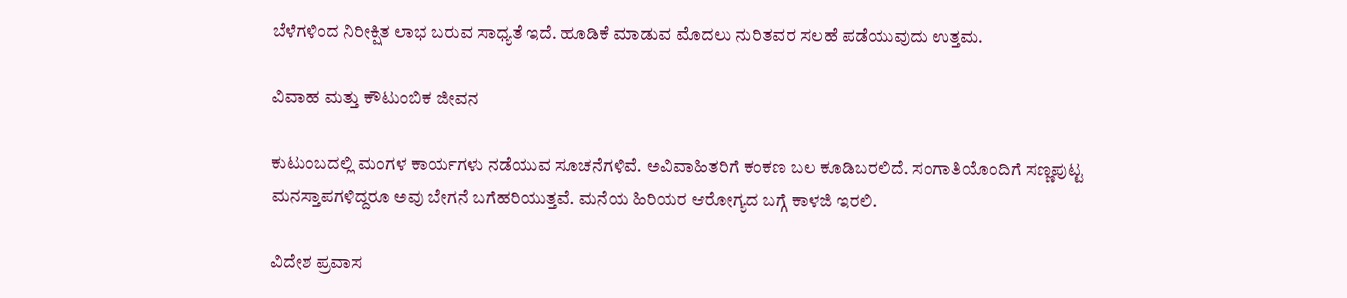ಬೆಳೆಗಳಿಂದ ನಿರೀಕ್ಷಿತ ಲಾಭ ಬರುವ ಸಾಧ್ಯತೆ ಇದೆ. ಹೂಡಿಕೆ ಮಾಡುವ ಮೊದಲು ನುರಿತವರ ಸಲಹೆ ಪಡೆಯುವುದು ಉತ್ತಮ.

ವಿವಾಹ ಮತ್ತು ಕೌಟುಂಬಿಕ ಜೀವನ

ಕುಟುಂಬದಲ್ಲಿ ಮಂಗಳ ಕಾರ್ಯಗಳು ನಡೆಯುವ ಸೂಚನೆಗಳಿವೆ. ಅವಿವಾಹಿತರಿಗೆ ಕಂಕಣ ಬಲ ಕೂಡಿಬರಲಿದೆ. ಸಂಗಾತಿಯೊಂದಿಗೆ ಸಣ್ಣಪುಟ್ಟ ಮನಸ್ತಾಪಗಳಿದ್ದರೂ ಅವು ಬೇಗನೆ ಬಗೆಹರಿಯುತ್ತವೆ. ಮನೆಯ ಹಿರಿಯರ ಆರೋಗ್ಯದ ಬಗ್ಗೆ ಕಾಳಜಿ ಇರಲಿ.

ವಿದೇಶ ಪ್ರವಾಸ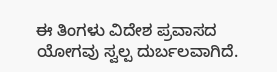ಈ ತಿಂಗಳು ವಿದೇಶ ಪ್ರವಾಸದ ಯೋಗವು ಸ್ವಲ್ಪ ದುರ್ಬಲವಾಗಿದೆ.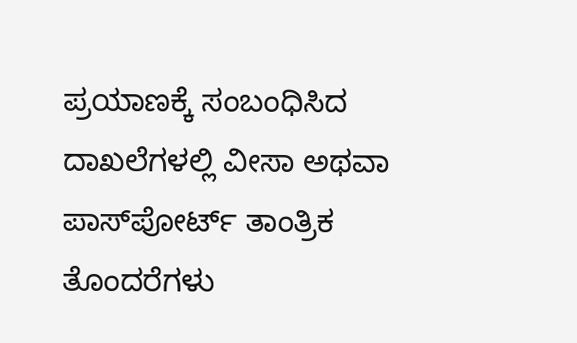ಪ್ರಯಾಣಕ್ಕೆ ಸಂಬಂಧಿಸಿದ ದಾಖಲೆಗಳಲ್ಲಿ ವೀಸಾ ಅಥವಾ ಪಾಸ್‌ಪೋರ್ಟ್ ತಾಂತ್ರಿಕ ತೊಂದರೆಗಳು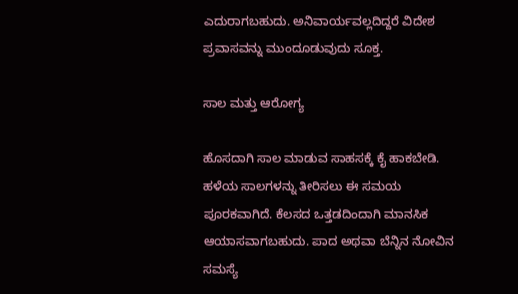ಎದುರಾಗಬಹುದು. ಅನಿವಾರ್ಯವಲ್ಲದಿದ್ದರೆ ವಿದೇಶ ಪ್ರವಾಸವನ್ನು ಮುಂದೂಡುವುದು ಸೂಕ್ತ.

ಸಾಲ ಮತ್ತು ಆರೋಗ್ಯ

ಹೊಸದಾಗಿ ಸಾಲ ಮಾಡುವ ಸಾಹಸಕ್ಕೆ ಕೈ ಹಾಕಬೇಡಿ. ಹಳೆಯ ಸಾಲಗಳನ್ನು ತೀರಿಸಲು ಈ ಸಮಯ ಪೂರಕವಾಗಿದೆ. ಕೆಲಸದ ಒತ್ತಡದಿಂದಾಗಿ ಮಾನಸಿಕ ಆಯಾಸವಾಗಬಹುದು. ಪಾದ ಅಥವಾ ಬೆನ್ನಿನ ನೋವಿನ ಸಮಸ್ಯೆ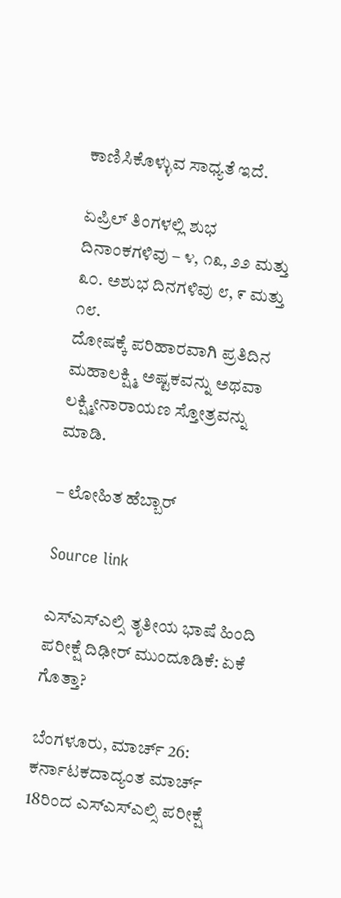ಕಾಣಿಸಿಕೊಳ್ಳುವ ಸಾಧ್ಯತೆ ಇದೆ.

ಏಪ್ರಿಲ್ ತಿಂಗಳಲ್ಲಿ ಶುಭ ದಿನಾಂಕಗಳಿವು – ೪, ೧೩, ೨೨ ಮತ್ತು ೩೦. ಅಶುಭ ದಿನಗಳಿವು ೮, ೯ ಮತ್ತು ೧೮.
ದೋಷಕ್ಕೆ ಪರಿಹಾರವಾಗಿ ಪ್ರತಿದಿನ ಮಹಾಲಕ್ಷ್ಮಿ ಅಷ್ಟಕವನ್ನು ಅಥವಾ ಲಕ್ಷ್ಮೀನಾರಾಯಣ ಸ್ತೋತ್ರವನ್ನು ಮಾಡಿ.

– ಲೋಹಿತ ಹೆಬ್ಬಾರ್

Source link

ಎಸ್ಎಸ್ಎಲ್ಸಿ ತೃತೀಯ ಭಾಷೆ ಹಿಂದಿ ಪರೀಕ್ಷೆ ದಿಢೀರ್ ಮುಂದೂಡಿಕೆ: ಏಕೆ ಗೊತ್ತಾ?

ಬೆಂಗಳೂರು, ಮಾರ್ಚ್ 26: ಕರ್ನಾಟಕದಾದ್ಯಂತ ಮಾರ್ಚ್ 18ರಿಂದ ಎಸ್ಎಸ್ಎಲ್ಸಿ ಪರೀಕ್ಷೆ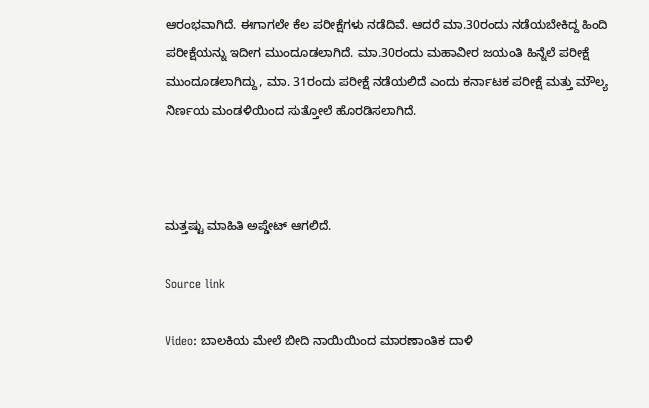ಆರಂಭವಾಗಿದೆ. ಈಗಾಗಲೇ ಕೆಲ ಪರೀಕ್ಷೆಗಳು ನಡೆದಿವೆ. ಆದರೆ ಮಾ.30ರಂದು ನಡೆಯಬೇಕಿದ್ದ ಹಿಂದಿ ಪರೀಕ್ಷೆಯನ್ನು ಇದೀಗ ಮುಂದೂಡಲಾಗಿದೆ. ಮಾ.30ರಂದು ಮಹಾವೀರ ಜಯಂತಿ ಹಿನ್ನೆಲೆ ಪರೀಕ್ಷೆ ಮುಂದೂಡಲಾಗಿದ್ದು, ಮಾ. 31ರಂದು ಪರೀಕ್ಷೆ ನಡೆಯಲಿದೆ ಎಂದು ಕರ್ನಾಟಕ ಪರೀಕ್ಷೆ ಮತ್ತು ಮೌಲ್ಯ ನಿರ್ಣಯ ಮಂಡಳಿಯಿಂದ ಸುತ್ತೋಲೆ ಹೊರಡಿಸಲಾಗಿದೆ.



ಮತ್ತಷ್ಟು ಮಾಹಿತಿ ಅಪ್ಡೇಟ್ ಆಗಲಿದೆ.

Source link

Video: ಬಾಲಕಿಯ ಮೇಲೆ ಬೀದಿ ನಾಯಿಯಿಂದ ಮಾರಣಾಂತಿಕ ದಾಳಿ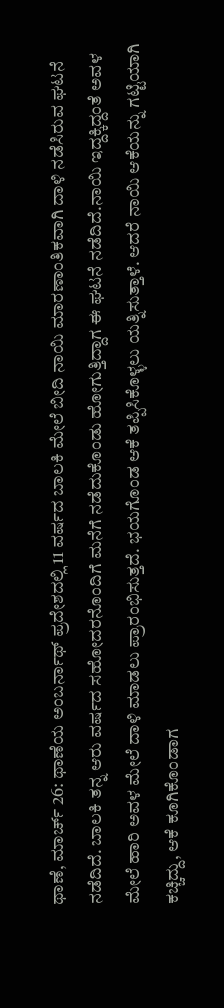ಥಾಣೆ, ಮಾರ್ಚ್ 26: ಥಾಣೆಯ ಅಂಬರ್ನಾಥ್ ಪ್ರದೇಶದಲ್ಲಿ 11 ವರ್ಷದ ಬಾಲಕಿ ಮೇಲೆ ಬೀದಿ ನಾಯಿ ಮಾರಣಾಂತಿಕವಾಗಿ ದಾಳಿ ನಡೆಸಿರುವ ಘಟನೆ ನಡೆದಿದೆ. ಬಾಲಕಿ ತನ್ನ ಆರು ವರ್ಷದ ಸಹೋದರನೊಂದಿಗೆ ಮನೆಗೆ ನಡೆದುಕೊಂಡು ಹೋಗುತ್ತಿದ್ದಾಗ ಈ ಘಟನೆ ನಡೆದಿದೆ.ನಾಯಿ ಇದ್ದಕ್ಕಿದ್ದಂತೆ ಅವಳ ಮೇಲೆ ಹಾರಿ ಅವಳ ಮೇಲೆ ದಾಳಿ ಮಾಡಲು ಪ್ರಾರಂಭಿಸುತ್ತದೆ. ಭಯಗೊಂಡ ಆಕೆ ತಪ್ಪಿಸಿಕೊಳ್ಳಲು ಯತ್ನಿಸುತ್ತಾಳೆ. ಆದರೆ ನಾಯಿ ಆಕೆಯನ್ನು ಗಟ್ಟಿಯಾಗಿ ಕಚ್ಚಿದ್ದು, ಆಕೆ ಕೂಗಿಕೊಂಡಾಗ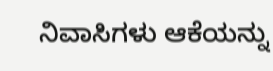ನಿವಾಸಿಗಳು ಆಕೆಯನ್ನು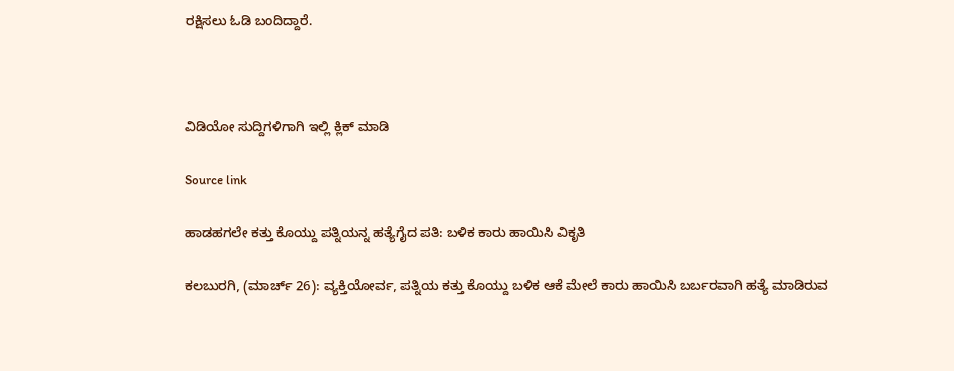ರಕ್ಷಿಸಲು ಓಡಿ ಬಂದಿದ್ದಾರೆ.



ವಿಡಿಯೋ ಸುದ್ದಿಗಳಿಗಾಗಿ ಇಲ್ಲಿ ಕ್ಲಿಕ್ ಮಾಡಿ

Source link

ಹಾಡಹಗಲೇ ಕತ್ತು ಕೊಯ್ದು ಪತ್ನಿಯನ್ನ ಹತ್ಯೆಗೈದ ಪತಿ: ಬಳಿಕ ಕಾರು ಹಾಯಿಸಿ ವಿಕೃತಿ

ಕಲಬುರಗಿ, (ಮಾರ್ಚ್ 26): ವ್ಯಕ್ತಿಯೋರ್ವ, ಪತ್ನಿಯ ಕತ್ತು ಕೊಯ್ದು ಬಳಿಕ ಆಕೆ ಮೇಲೆ ಕಾರು ಹಾಯಿಸಿ ಬರ್ಬರವಾಗಿ ಹತ್ಯೆ ಮಾಡಿರುವ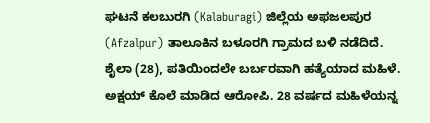ಘಟನೆ ಕಲಬುರಗಿ (Kalaburagi) ಜಿಲ್ಲೆಯ ಅಫಜಲಪುರ (Afzalpur) ತಾಲೂಕಿನ ಬಳೂರಗಿ ಗ್ರಾಮದ ಬಳಿ ನಡೆದಿದೆ. ಶೈಲಾ (28), ಪತಿಯಿಂದಲೇ ಬರ್ಬರವಾಗಿ ಹತ್ಯೆಯಾದ ಮಹಿಳೆ. ಅಕ್ಷಯ್‌ ಕೊಲೆ ಮಾಡಿದ ಆರೋಪಿ. 28 ವರ್ಷದ ಮಹಿಳೆಯನ್ನ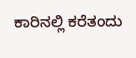ಕಾರಿನಲ್ಲಿ ಕರೆತಂದು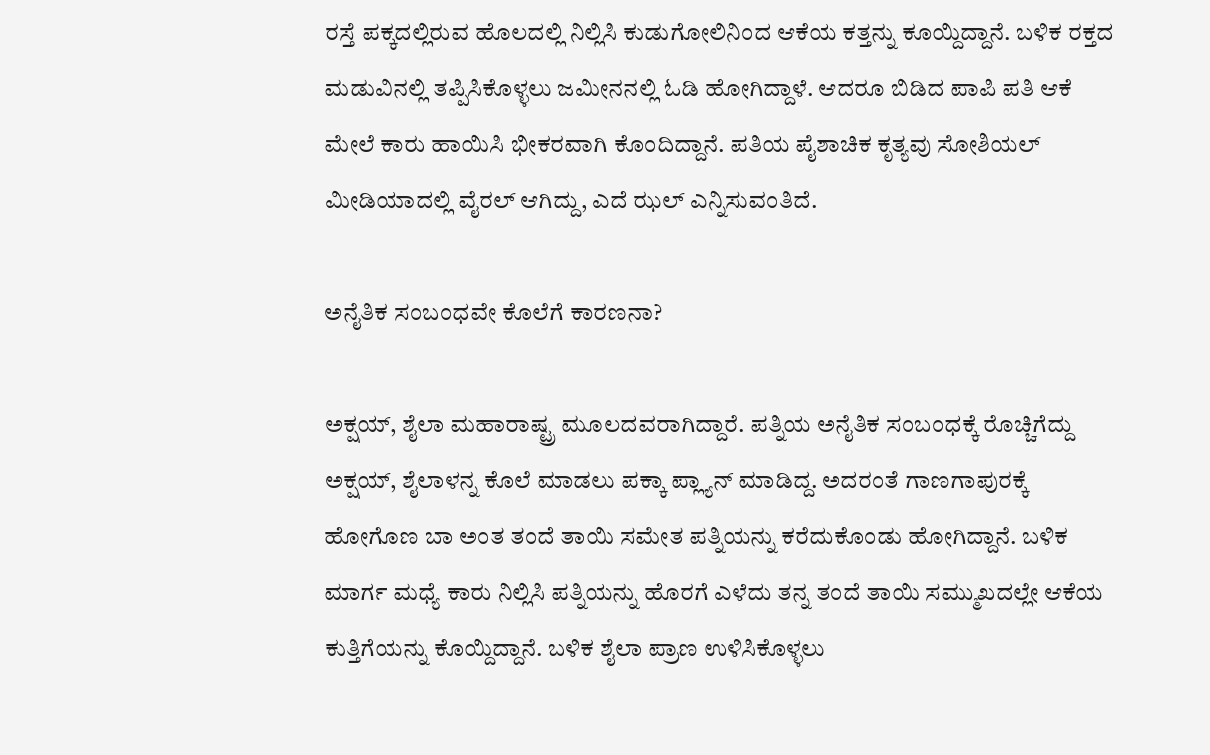ರಸ್ತೆ ಪಕ್ಕದಲ್ಲಿರುವ ಹೊಲದಲ್ಲಿ ನಿಲ್ಲಿಸಿ ಕುಡುಗೋಲಿನಿಂದ ಆಕೆಯ ಕತ್ತನ್ನು ಕೂಯ್ದಿದ್ದಾನೆ. ಬಳಿಕ ರಕ್ತದ ಮಡುವಿನಲ್ಲಿ ತಪ್ಪಿಸಿಕೊಳ್ಳಲು ಜಮೀನನಲ್ಲಿ ಓಡಿ ಹೋಗಿದ್ದಾಳೆ. ಆದರೂ ಬಿಡಿದ ಪಾಪಿ ಪತಿ ಆಕೆ ಮೇಲೆ ಕಾರು ಹಾಯಿಸಿ ಭೀಕರವಾಗಿ ಕೊಂದಿದ್ದಾನೆ. ಪತಿಯ ಪೈಶಾಚಿಕ ಕೃತ್ಯವು ಸೋಶಿಯಲ್ ಮೀಡಿಯಾದಲ್ಲಿ ವೈರಲ್ ಆಗಿದ್ದು, ಎದೆ ಝಲ್ ಎನ್ನಿಸುವಂತಿದೆ.

ಅನೈತಿಕ ಸಂಬಂಧವೇ ಕೊಲೆಗೆ ಕಾರಣನಾ?

ಅಕ್ಷಯ್, ಶೈಲಾ ಮಹಾರಾಷ್ಟ್ರ ಮೂಲದವರಾಗಿದ್ದಾರೆ. ಪತ್ನಿಯ ಅನೈತಿಕ ಸಂಬಂಧಕ್ಕೆ ರೊಚ್ಚಿಗೆದ್ದು ಅಕ್ಷಯ್, ಶೈಲಾಳನ್ನ ಕೊಲೆ ಮಾಡಲು ಪಕ್ಕಾ ಪ್ಲ್ಯಾನ್ ಮಾಡಿದ್ದ. ಅದರಂತೆ ಗಾಣಗಾಪುರಕ್ಕೆ ಹೋಗೊಣ ಬಾ ಅಂತ ತಂದೆ ತಾಯಿ ಸಮೇತ ಪತ್ನಿಯನ್ನು ಕರೆದುಕೊಂಡು ಹೋಗಿದ್ದಾನೆ. ಬಳಿಕ ಮಾರ್ಗ ಮಧ್ಯೆ ಕಾರು ನಿಲ್ಲಿಸಿ ಪತ್ನಿಯನ್ನು ಹೊರಗೆ ಎಳೆದು ತನ್ನ ತಂದೆ ತಾಯಿ ಸಮ್ಮುಖದಲ್ಲೇ ಆಕೆಯ ಕುತ್ತಿಗೆಯನ್ನು ಕೊಯ್ದಿದ್ದಾನೆ. ಬಳಿಕ ಶೈಲಾ ಪ್ರಾಣ ಉಳಿಸಿಕೊಳ್ಳಲು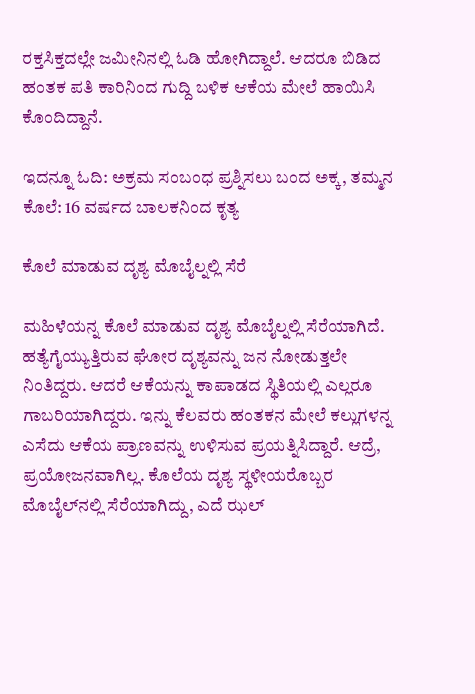ರಕ್ತಸಿಕ್ತದಲ್ಲೇ ಜಮೀನಿನಲ್ಲಿ ಓಡಿ ಹೋಗಿದ್ದಾಲೆ. ಆದರೂ ಬಿಡಿದ ಹಂತಕ ಪತಿ ಕಾರಿನಿಂದ ಗುದ್ದಿ ಬಳಿಕ ಆಕೆಯ ಮೇಲೆ ಹಾಯಿಸಿ ಕೊಂದಿದ್ದಾನೆ.

ಇದನ್ನೂ ಓದಿ: ಅಕ್ರಮ ಸಂಬಂಧ ಪ್ರಶ್ನಿಸಲು ಬಂದ ಅಕ್ಕ, ತಮ್ಮನ ಕೊಲೆ: 16 ವರ್ಷದ ಬಾಲಕನಿಂದ ಕೃತ್ಯ

ಕೊಲೆ ಮಾಡುವ ದೃಶ್ಯ ಮೊಬೈಲ್ನಲ್ಲಿ ಸೆರೆ

ಮಹಿಳೆಯನ್ನ ಕೊಲೆ ಮಾಡುವ ದೃಶ್ಯ ಮೊಬೈಲ್ನಲ್ಲಿ ಸೆರೆಯಾಗಿದೆ. ಹತ್ಯೆಗೈಯ್ಯುತ್ತಿರುವ ಘೋರ ದೃಶ್ಯವನ್ನು ಜನ ನೋಡುತ್ತಲೇ ನಿಂತಿದ್ದರು. ಆದರೆ ಆಕೆಯನ್ನು ಕಾಪಾಡದ ಸ್ಥಿತಿಯಲ್ಲಿ ಎಲ್ಲರೂ ಗಾಬರಿಯಾಗಿದ್ದರು. ಇನ್ನು ಕೆಲವರು ಹಂತಕನ ಮೇಲೆ ಕಲ್ಲುಗಳನ್ನ ಎಸೆದು ಆಕೆಯ ಪ್ರಾಣವನ್ನು ಉಳಿಸುವ ಪ್ರಯತ್ನಿಸಿದ್ದಾರೆ. ಆದ್ರೆ, ಪ್ರಯೋಜನವಾಗಿಲ್ಲ. ಕೊಲೆಯ ದೃಶ್ಯ ಸ್ಥಳೀಯರೊಬ್ಬರ ಮೊಬೈಲ್‌ನಲ್ಲಿ ಸೆರೆಯಾಗಿದ್ದು, ಎದೆ ಝಲ್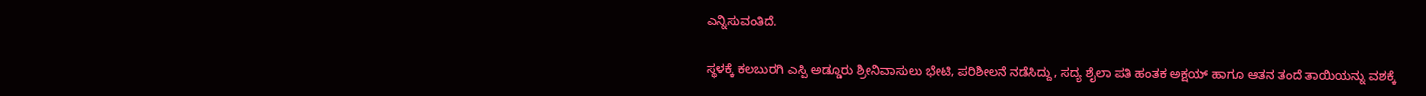ಎನ್ನಿಸುವಂತಿದೆ.

ಸ್ಥಳಕ್ಕೆ ಕಲಬುರಗಿ ಎಸ್ಪಿ ಅಡ್ಡೂರು ಶ್ರೀನಿವಾಸುಲು ಭೇಟಿ, ಪರಿಶೀಲನೆ ನಡೆಸಿದ್ದು, ಸದ್ಯ ಶೈಲಾ ಪತಿ ಹಂತಕ ಅಕ್ಷಯ್ ಹಾಗೂ ಆತನ ತಂದೆ ತಾಯಿಯನ್ನು ವಶಕ್ಕೆ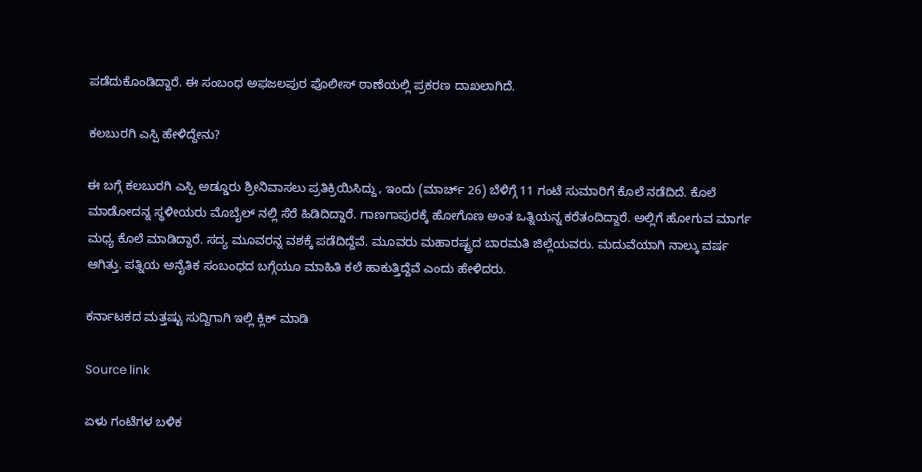ಪಡೆದುಕೊಂಡಿದ್ದಾರೆ. ಈ ಸಂಬಂಧ ಅಫಜಲಪುರ ಪೊಲೀಸ್ ಠಾಣೆಯಲ್ಲಿ ಪ್ರಕರಣ ದಾಖಲಾಗಿದೆ.

ಕಲಬುರಗಿ ಎಸ್ಪಿ ಹೇಳಿದ್ದೇನು?

ಈ ಬಗ್ಗೆ ಕಲಬುರಗಿ ಎಸ್ಪಿ ಅಡ್ಡೂರು ಶ್ರೀನಿವಾಸಲು ಪ್ರತಿಕ್ರಿಯಿಸಿದ್ದು, ಇಂದು (ಮಾರ್ಚ್ 26) ಬೆಳಿಗ್ಗೆ 11 ಗಂಟೆ ಸುಮಾರಿಗೆ ಕೊಲೆ ನಡೆದಿದೆ. ಕೊಲೆ ಮಾಡೋದನ್ನ ಸ್ಥಳೀಯರು ಮೊಬೈಲ್ ನಲ್ಲಿ ಸೆರೆ ಹಿಡಿದಿದ್ದಾರೆ. ಗಾಣಗಾಪುರಕ್ಕೆ ಹೋಗೊಣ ಅಂತ ಒತ್ನಿಯನ್ನ ಕರೆತಂದಿದ್ದಾರೆ. ಅಲ್ಲಿಗೆ ಹೋಗುವ ಮಾರ್ಗ ಮಧ್ಯ ಕೊಲೆ ಮಾಡಿದ್ದಾರೆ. ಸದ್ಯ ಮೂವರನ್ನ ವಶಕ್ಕೆ ಪಡೆದಿದ್ದೆವೆ. ಮೂವರು ಮಹಾರಷ್ಟ್ರದ ಬಾರಮತಿ ಜಿಲ್ಲೆಯವರು. ಮದುವೆಯಾಗಿ ನಾಲ್ಕು ವರ್ಷ ಆಗಿತ್ತು. ಪತ್ನಿಯ ಅನೈತಿಕ ಸಂಬಂಧದ ಬಗ್ಗೆಯೂ ಮಾಹಿತಿ ಕಲೆ ಹಾಕುತ್ತಿದ್ದೆವೆ‌ ಎಂದು ಹೇಳಿದರು.

ಕರ್ನಾಟಕದ ಮತ್ತಷ್ಟು ಸುದ್ದಿಗಾಗಿ ಇಲ್ಲಿ ಕ್ಲಿಕ್ ಮಾಡಿ

Source link

ಏಳು ಗಂಟೆಗಳ ಬಳಿಕ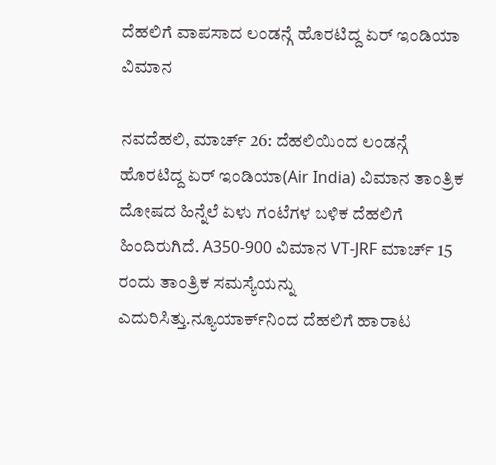ದೆಹಲಿಗೆ ವಾಪಸಾದ ಲಂಡನ್ಗೆ ಹೊರಟಿದ್ದ ಏರ್ ಇಂಡಿಯಾ ವಿಮಾನ

ನವದೆಹಲಿ, ಮಾರ್ಚ್ 26: ದೆಹಲಿಯಿಂದ ಲಂಡನ್ಗೆ ಹೊರಟಿದ್ದ ಏರ್ ಇಂಡಿಯಾ(Air India) ವಿಮಾನ ತಾಂತ್ರಿಕ ದೋಷದ ಹಿನ್ನೆಲೆ ಏಳು ಗಂಟೆಗಳ ಬಳಿಕ ದೆಹಲಿಗೆ ಹಿಂದಿರುಗಿದೆ. A350-900 ವಿಮಾನ VT-JRF ಮಾರ್ಚ್ 15 ರಂದು ತಾಂತ್ರಿಕ ಸಮಸ್ಯೆಯನ್ನು ಎದುರಿಸಿತ್ತು.ನ್ಯೂಯಾರ್ಕ್‌ನಿಂದ ದೆಹಲಿಗೆ ಹಾರಾಟ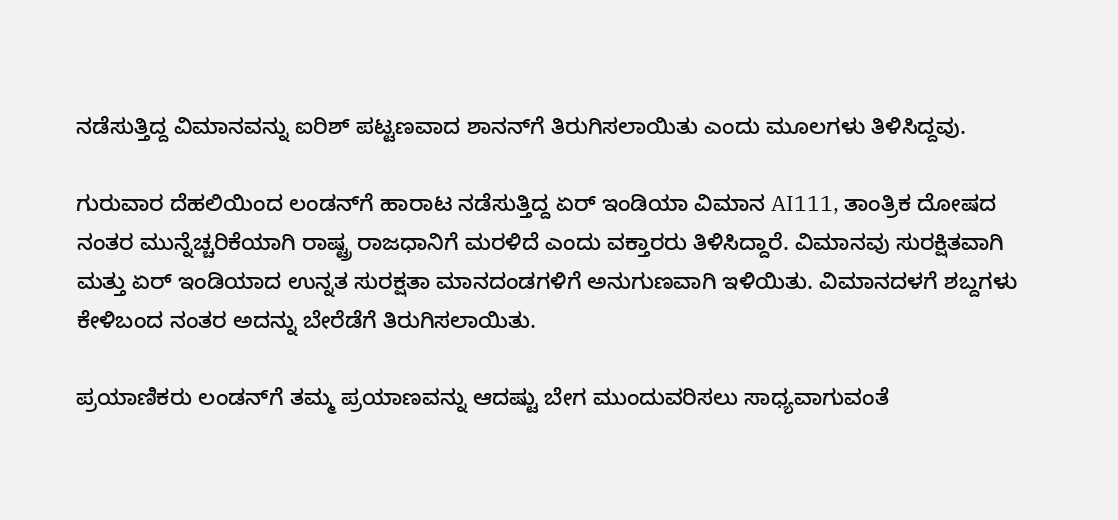ನಡೆಸುತ್ತಿದ್ದ ವಿಮಾನವನ್ನು ಐರಿಶ್ ಪಟ್ಟಣವಾದ ಶಾನನ್‌ಗೆ ತಿರುಗಿಸಲಾಯಿತು ಎಂದು ಮೂಲಗಳು ತಿಳಿಸಿದ್ದವು.

ಗುರುವಾರ ದೆಹಲಿಯಿಂದ ಲಂಡನ್‌ಗೆ ಹಾರಾಟ ನಡೆಸುತ್ತಿದ್ದ ಏರ್ ಇಂಡಿಯಾ ವಿಮಾನ AI111, ತಾಂತ್ರಿಕ ದೋಷದ ನಂತರ ಮುನ್ನೆಚ್ಚರಿಕೆಯಾಗಿ ರಾಷ್ಟ್ರ ರಾಜಧಾನಿಗೆ ಮರಳಿದೆ ಎಂದು ವಕ್ತಾರರು ತಿಳಿಸಿದ್ದಾರೆ. ವಿಮಾನವು ಸುರಕ್ಷಿತವಾಗಿ ಮತ್ತು ಏರ್ ಇಂಡಿಯಾದ ಉನ್ನತ ಸುರಕ್ಷತಾ ಮಾನದಂಡಗಳಿಗೆ ಅನುಗುಣವಾಗಿ ಇಳಿಯಿತು. ವಿಮಾನದಳಗೆ ಶಬ್ದಗಳು ಕೇಳಿಬಂದ ನಂತರ ಅದನ್ನು ಬೇರೆಡೆಗೆ ತಿರುಗಿಸಲಾಯಿತು.

ಪ್ರಯಾಣಿಕರು ಲಂಡನ್‌ಗೆ ತಮ್ಮ ಪ್ರಯಾಣವನ್ನು ಆದಷ್ಟು ಬೇಗ ಮುಂದುವರಿಸಲು ಸಾಧ್ಯವಾಗುವಂತೆ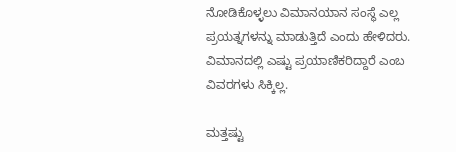ನೋಡಿಕೊಳ್ಳಲು ವಿಮಾನಯಾನ ಸಂಸ್ಥೆ ಎಲ್ಲ ಪ್ರಯತ್ನಗಳನ್ನು ಮಾಡುತ್ತಿದೆ ಎಂದು ಹೇಳಿದರು. ವಿಮಾನದಲ್ಲಿ ಎಷ್ಟು ಪ್ರಯಾಣಿಕರಿದ್ದಾರೆ ಎಂಬ ವಿವರಗಳು ಸಿಕ್ಕಿಲ್ಲ.

ಮತ್ತಷ್ಟು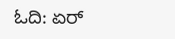ಓದಿ: ಏರ್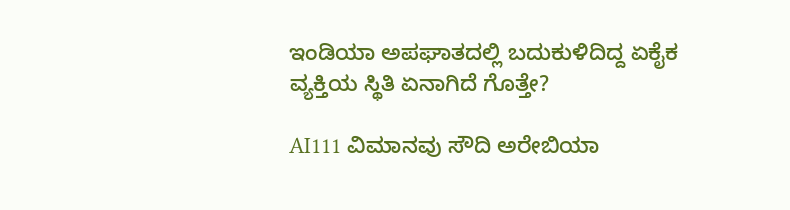ಇಂಡಿಯಾ ಅಪಘಾತದಲ್ಲಿ ಬದುಕುಳಿದಿದ್ದ ಏಕೈಕ ವ್ಯಕ್ತಿಯ ಸ್ಥಿತಿ ಏನಾಗಿದೆ ಗೊತ್ತೇ?

AI111 ವಿಮಾನವು ಸೌದಿ ಅರೇಬಿಯಾ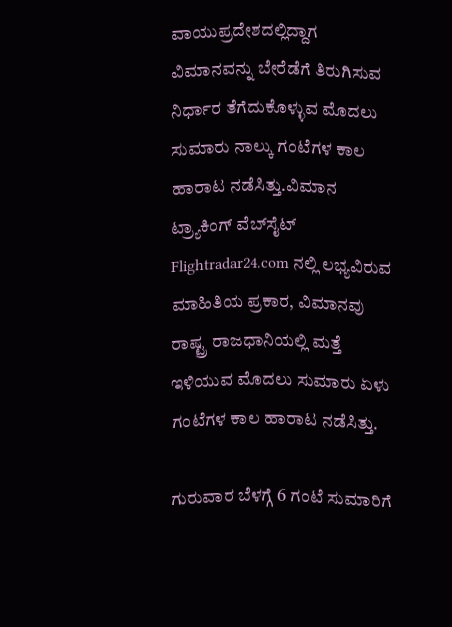ವಾಯುಪ್ರದೇಶದಲ್ಲಿದ್ದಾಗ ವಿಮಾನವನ್ನು ಬೇರೆಡೆಗೆ ತಿರುಗಿಸುವ ನಿರ್ಧಾರ ತೆಗೆದುಕೊಳ್ಳುವ ಮೊದಲು ಸುಮಾರು ನಾಲ್ಕು ಗಂಟೆಗಳ ಕಾಲ ಹಾರಾಟ ನಡೆಸಿತ್ತು.ವಿಮಾನ ಟ್ರ್ಯಾಕಿಂಗ್ ವೆಬ್‌ಸೈಟ್ Flightradar24.com ನಲ್ಲಿ ಲಭ್ಯವಿರುವ ಮಾಹಿತಿಯ ಪ್ರಕಾರ, ವಿಮಾನವು ರಾಷ್ಟ್ರ ರಾಜಧಾನಿಯಲ್ಲಿ ಮತ್ತೆ ಇಳಿಯುವ ಮೊದಲು ಸುಮಾರು ಏಳು ಗಂಟೆಗಳ ಕಾಲ ಹಾರಾಟ ನಡೆಸಿತ್ತು.

ಗುರುವಾರ ಬೆಳಗ್ಗೆ 6 ಗಂಟೆ ಸುಮಾರಿಗೆ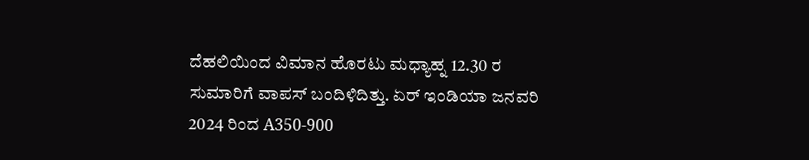ದೆಹಲಿಯಿಂದ ವಿಮಾನ ಹೊರಟು ಮಧ್ಯಾಹ್ನ 12.30 ರ ಸುಮಾರಿಗೆ ವಾಪಸ್ ಬಂದಿಳಿದಿತ್ತು. ಏರ್ ಇಂಡಿಯಾ ಜನವರಿ 2024 ರಿಂದ A350-900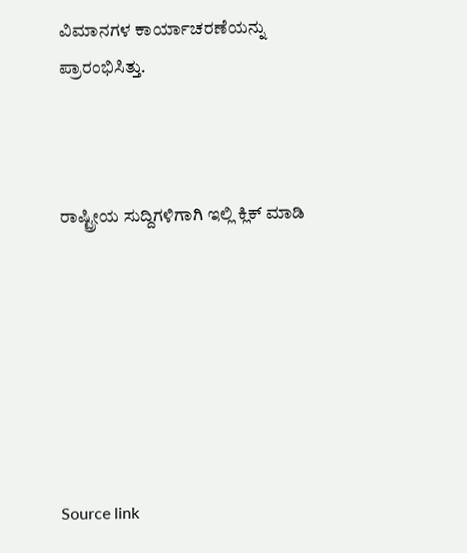ವಿಮಾನಗಳ ಕಾರ್ಯಾಚರಣೆಯನ್ನು ಪ್ರಾರಂಭಿಸಿತ್ತು.



ರಾಷ್ಟ್ರೀಯ ಸುದ್ದಿಗಳಿಗಾಗಿ ಇಲ್ಲಿ ಕ್ಲಿಕ್ ಮಾಡಿ







Source link